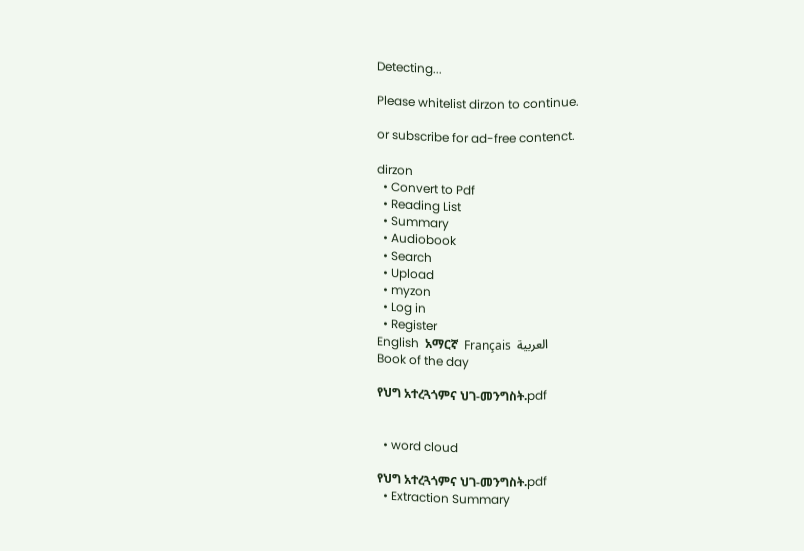Detecting...

Please whitelist dirzon to continue.

or subscribe for ad-free contenct.

dirzon
  • Convert to Pdf
  • Reading List
  • Summary
  • Audiobook
  • Search
  • Upload
  • myzon
  • Log in
  • Register
English  አማርኛ  Français  العربية
Book of the day

የህግ አተረጓጎምና ህገ-መንግስት.pdf


  • word cloud

የህግ አተረጓጎምና ህገ-መንግስት.pdf
  • Extraction Summary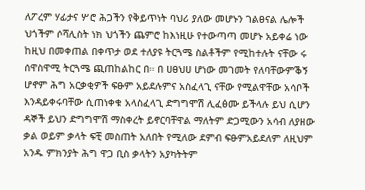ለፖረም ሃፊታና ሦሮ ሕጋችን የቅይጥነት ባህሪ ያለው መሆኑን ገልፀናል ሌሎች ህጎችም ሶሻሊስት ነክ ህጎችን ጨምሮ ከእነዚሁ የተውጣጣ መሆኑ አይቀሬ ነው ከዚህ በመቀጠል በቀጥታ ወደ ተለያዩ ትርጓሜ ስልቶችም የሚከተሉት ናቸው ሩ ሰዋስዋሚ ትርጓሜ ጪጠከልከር በ። በ ሀፀህሀ ሆነው መገመት የለባቸውምቕኝ ሆኖም ሕግ አርቃቂዎች ፍፁም አይደሉምና አስፈላጊ ናቸው የሚልዋቸው አሳቦች እንዳይቀሩባቸው ሲጠነቀቁ አላስፈላጊ ድግግሞሽ ሊፈፅሙ ይችላሉ ይህ ሲሆን ዳኞች ይህን ድግግሞሽ ማስቀረት ይኖርባቸዋል ማለትም ድጋሚውን አሳብ ለያዘው ቃል ወይም ቃላት ፍቺ መስጠት አለበት የሚለው ደምብ ፍፁምአይደለም ለዚህም አንዱ ምክንያት ሕግ ዋጋ ቢስ ቃላትን አያካትትም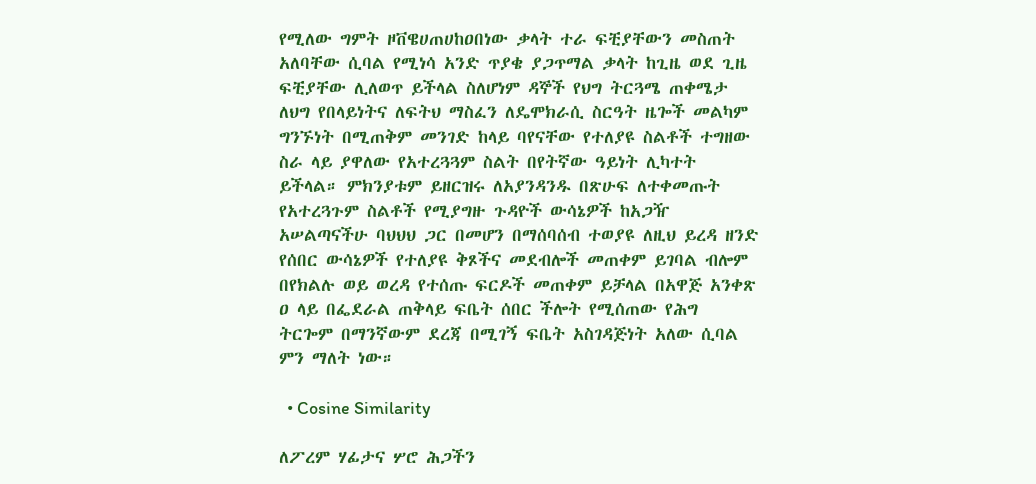የሚለው ግምት ዞቨዌሀጠሀከዐበነው ቃላት ተራ ፍቺያቸውን መስጠት አለባቸው ሲባል የሚነሳ አንድ ጥያቄ ያጋጥማል ቃላት ከጊዜ ወደ ጊዜ ፍቺያቸው ሊለወጥ ይችላል ስለሆነም ዳኞች የህግ ትርጓሜ ጠቀሜታ ለህግ የበላይነትና ለፍትህ ማስፈን ለዴሞክራሲ ስርዓት ዜጐች መልካም ግንኙነት በሚጠቅም መንገድ ከላይ ባየናቸው የተለያዩ ስልቶች ተግዘው ስራ ላይ ያዋለው የአተረጓጓም ስልት በየትኛው ዓይነት ሊካተት ይችላል። ምክንያቱም ይዘርዝሩ ለአያንዳንዱ በጽሁፍ ለተቀመጡት የአተረጓጉም ስልቶች የሚያግዙ ጉዳዮች ውሳኔዎች ከአጋዥ አሠልጣናችሁ ባህህህ ጋር በመሆን በማሰባሰብ ተወያዩ ለዚህ ይረዳ ዘንድ የሰበር ውሳኔዎች የተለያዩ ቅጾችና መደብሎች መጠቀም ይገባል ብሎም በየክልሉ ወይ ወረዳ የተሰጡ ፍርዶች መጠቀም ይቻላል በአዋጅ አንቀጽ ዐ ላይ በፌደራል ጠቅላይ ፍቤት ሰበር ችሎት የሚሰጠው የሕግ ትርጐም በማንኛውም ደረጃ በሚገኝ ፍቤት አስገዳጅነት አለው ሲባል ምን ማለት ነው።

  • Cosine Similarity

ለፖረም ሃፊታና ሦሮ ሕጋችን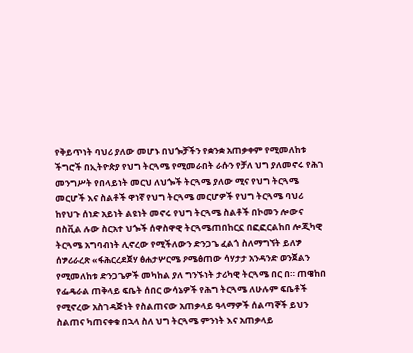የቅይጥነት ባህሪ ያለው መሆኑ በህጐቻችን የቋንቋ አጠቃቀም የሚመለከቱ ችግሮች በኢትዮጵያ የህግ ትርጓሜ የሚመራበት ራሱን የቻለ ህግ ያለመኖሩ የሕገ መንግሥት የበላይነት መርህ ለህጐች ትርጓሜ ያለው ሚና የህግ ትርጓሜ መርሆች እና ስልቶች ዋነኛ የህግ ትርጓሜ መርሆዎች የህግ ትርጓሜ ባህሪ ከየህጉ ሰነድ አይነት ልዩነት መኖሩ የህግ ትርጓሜ ስልቶች በኮመን ሎውና በስቪል ሉው ስርአተ ህጐች ሰዋስዋዊ ትርጓሜጠበከርኗ በፎፎርልከበ ሎጂካዊ ትርጓሜ አግባብነት ሊኖረው የሚችለውን ድንጋጌ ፈልጎ ስለማግኘት ይለፇ ሰፇሪራረጽ «ፋሕርረደጀሃ ፅሐታሦርሜ ዖሜፅጠው ሳሃታታ አንዳንድ ወንጀልን የሚመለከቱ ድንጋጌዎች መካከል ያለ ግንኙነት ታሪካዊ ትርጓሜ በር በ። ጠዌከበ የፌዴራል ጠቅላይ ፍቤት ሰበር ውሳኔዎች የሕግ ትርጓሜ ለሁሉም ፍቤቶች የሚኖረው አስገዳጅነት የስልጠናው አጠቃላይ ዓላማዎች ሰልጣኞች ይህን ስልጠና ካጠናቀቁ በኋላ ስለ ህግ ትርጓሜ ምንነት እና አጠቃላይ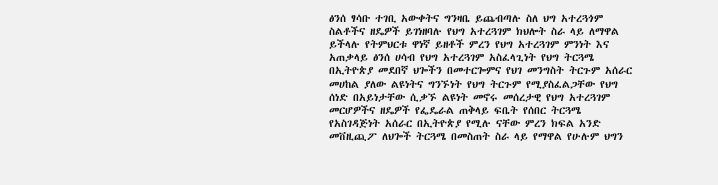ፅንሰ ፃሳቡ ተገቢ አውቀትና ግንዛቤ ይጨብጣሉ ስለ ህግ አተረጓጎም ስልቶችና ዘዴዎች ይገነዘባሉ የህግ አተረጓገም ክህሎት ስራ ላይ ለማዋል ይችላሉ የትምህርቱ ዋነኛ ይዘቶች ምረን የህግ አተረጓገም ምንነት እና አጠቃላይ ፅንሰ ሀሳብ የህግ አተረጓገም አስፈላጊነት የህግ ትርጓሜ በኢትዮጵያ መደበኛ ህጐችን በመተርጐምና የህገ መንግስት ትርጉም አሰራር መሀከል ያለው ልዩነትና ግንኙነት የህግ ትርጉም የሚያስፈልጋቸው የህግ ሰነድ በአይነታቸው ሲቃኙ ልዩነት መኖሩ መሰረታዊ የህግ አተረጓገም መርሆዎችና ዘዴዎች የፌዴራል ጠቅላይ ፍቤት የሰበር ትርጓሜ የአስገዳጅነት አሰራር በኢትዮጵያ የሚሉ ናቸው ምረን ክፍል አንድ መቨዚጪፖ ለህጐች ትርጓሜ በመስጠት ስራ ላይ የማዋል የሁሉም ህግን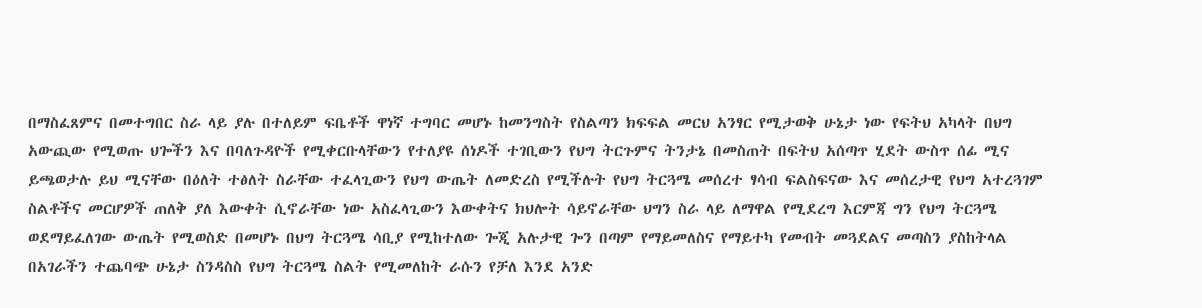በማስፈጸምና በመተግበር ስራ ላይ ያሉ በተለይም ፍቤቶች ዋነኛ ተግባር መሆኑ ከመንግስት የስልጣን ክፍፍል መርህ አንፃር የሚታወቅ ሁኔታ ነው የፍትህ አካላት በህግ አውጪው የሚወጡ ህጐችን እና በባለጉዳዮች የሚቀርቡላቸውን የተለያዩ ሰነዶች ተገቢውን የህግ ትርጉምና ትንታኔ በመስጠት በፍትህ አሰጣጥ ሂደት ውስጥ ሰፊ ሚና ይጫወታሉ ይህ ሚናቸው በዕለት ተፅለት ስራቸው ተፈላጊውን የህግ ውጤት ለመድረስ የሚችሉት የህግ ትርጓሜ መሰረተ ፃሳብ ፍልስፍናው እና መሰረታዊ የህግ አተረጓገም ስልቶችና መርሆዎች ጠለቅ ያለ እውቀት ሲኖራቸው ነው አስፈላጊውን እውቀትና ክህሎት ሳይኖራቸው ህግን ስራ ላይ ለማዋል የሚደረግ እርምጃ ግን የህግ ትርጓሜ ወደማይፈለገው ውጤት የሚወስድ በመሆኑ በህግ ትርጓሜ ሳቢያ የሚከተለው ጐጂ አሉታዊ ጐን በጣም የማይመለስና የማይተካ የመብት መጓደልና መጣስን ያስከትላል በአገራችን ተጨባጭ ሁኔታ ስንዳስስ የህግ ትርጓሜ ስልት የሚመለከት ራሱን የቻለ እንደ አንድ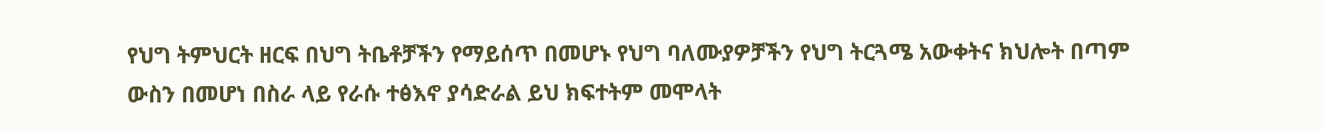የህግ ትምህርት ዘርፍ በህግ ትቤቶቻችን የማይሰጥ በመሆኑ የህግ ባለሙያዎቻችን የህግ ትርጓሜ አውቀትና ክህሎት በጣም ውስን በመሆነ በስራ ላይ የራሱ ተፅእኖ ያሳድራል ይህ ክፍተትም መሞላት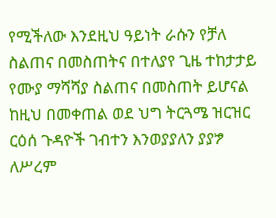የሚችለው እንደዚህ ዓይነት ራሱን የቻለ ስልጠና በመስጠትና በተለያየ ጊዜ ተከታታይ የሙያ ማሻሻያ ስልጠና በመስጠት ይሆናል ከዚህ በመቀጠል ወደ ህግ ትርጓሜ ዝርዝር ርዕሰ ጉዳዮች ገብተን እንወያያለን ያያፇ ለሥረም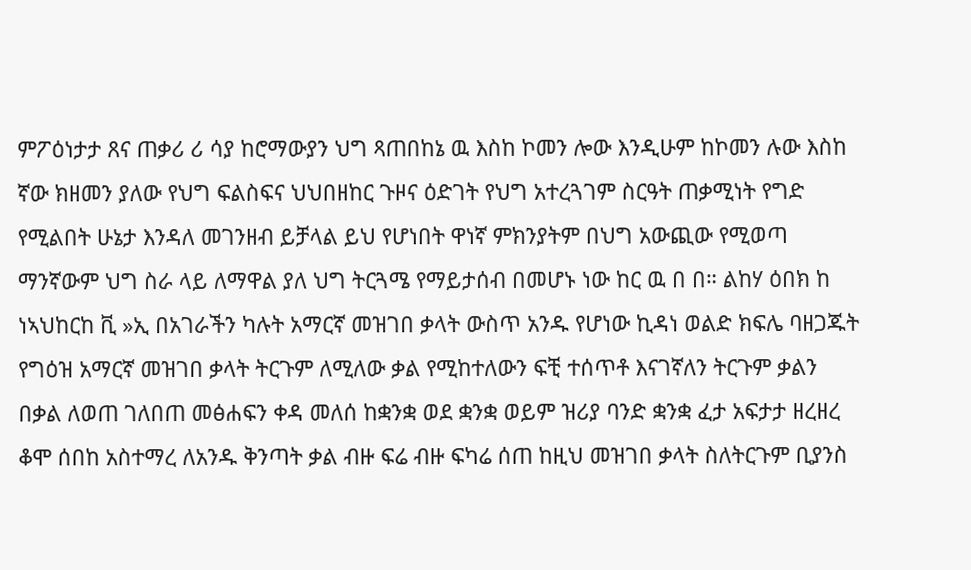ምፖዕነታታ ጸና ጠቃሪ ሪ ሳያ ከሮማውያን ህግ ጻጠበከኔ ዉ እስከ ኮመን ሎው እንዲሁም ከኮመን ሉው እስከ ኛው ክዘመን ያለው የህግ ፍልስፍና ህህበዘከር ጉዞና ዕድገት የህግ አተረጓገም ስርዓት ጠቃሚነት የግድ የሚልበት ሁኔታ እንዳለ መገንዘብ ይቻላል ይህ የሆነበት ዋነኛ ምክንያትም በህግ አውጪው የሚወጣ ማንኛውም ህግ ስራ ላይ ለማዋል ያለ ህግ ትርጓሜ የማይታሰብ በመሆኑ ነው ከር ዉ በ በ። ልከሃ ዕበክ ከ ነኣህከርከ ቪ »ኢ በአገራችን ካሉት አማርኛ መዝገበ ቃላት ውስጥ አንዱ የሆነው ኪዳነ ወልድ ክፍሌ ባዘጋጁት የግዕዝ አማርኛ መዝገበ ቃላት ትርጉም ለሚለው ቃል የሚከተለውን ፍቺ ተሰጥቶ እናገኛለን ትርጉም ቃልን በቃል ለወጠ ገለበጠ መፅሐፍን ቀዳ መለሰ ከቋንቋ ወደ ቋንቋ ወይም ዝሪያ ባንድ ቋንቋ ፈታ አፍታታ ዘረዘረ ቆሞ ሰበከ አስተማረ ለአንዱ ቅንጣት ቃል ብዙ ፍሬ ብዙ ፍካሬ ሰጠ ከዚህ መዝገበ ቃላት ስለትርጉም ቢያንስ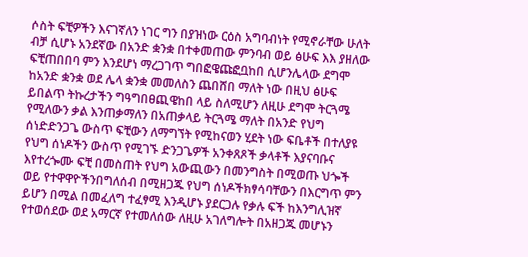ሶስት ፍቺዎችን እናገኛለን ነገር ግን በያዝነው ርዕስ አግባብነት የሚኖራቸው ሁለት ብቻ ሲሆኑ አንደኛው በአንድ ቋንቋ በተቀመጠው ምንባብ ወይ ፅሁፍ እእ ያዘለው ፍቺጠበበባ ምን እንደሆነ ማረጋገጥ ግበፎዌጩፎቧከበ ሲሆንሌላው ደግሞ ከአንድ ቋንቋ ወደ ሌላ ቋንቋ መመለስን ጨበሸበ ማለት ነው በዚህ ፅሁፍ ይበልጥ ትኩረታችን ግዓግበፀጪዌከበ ላይ ስለሚሆን ለዚሁ ደግሞ ትርጓሜ የሚለውን ቃል እንጠቃማለን በአጠቃላይ ትርጓሜ ማለት በአንድ የህግ ሰነድድንጋጌ ውስጥ ፍቺውን ለማግኘት የሚከናወን ሂደት ነው ፍቤቶች በተለያዩ የህግ ሰነዶችን ውስጥ የሚገኙ ድንጋጌዎች አንቀጸጾች ቃላቶች እያናባቡና እየተረጐሙ ፍቺ በመስጠት የህግ አውጪውን በመንግስት በሚወጡ ህጐች ወይ የተዋዋዮችንበግለሰብ በሚዘጋጁ የህግ ሰነዶችክፃሳባቸውን በእርግጥ ምን ይሆን በሚል በመፈለግ ተፈፃሚ እንዲሆኑ ያደርጋሉ የቃሉ ፍች ከእንግሊዝኛ የተወሰደው ወደ አማርኛ የተመለሰው ለዚሁ አገለግሎት በአዘጋጁ መሆኑን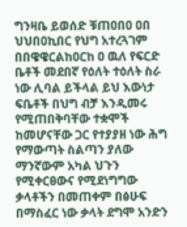ግንዛቤ ይወሰድ ቹጠዐበዐ ዐበ ህህበዐኪበር የህግ አተረጓገም በበዌዌርልከዐርከ ዐ ዉለ የፍርድ ቤቶች መደበኛ የዕለት ተዕለት ስራ ነው ሊባል ይችላል ይህ እውነታ ፍቤቶች በህግ ብቻ እንዲመሩ የሚጠበቅባቸው ተቋሞች ከመሆናቸው ጋር የተያያዘ ነው ሕግ የማውጣት ስልጣን ያለው ማንኛውም አካል ህጉን የሚቀርፀውና የሚደነግግው ቃላቶችን በመጠቀም በፅሁፍ በማስፈር ነው ቃላት ደግሞ አንድን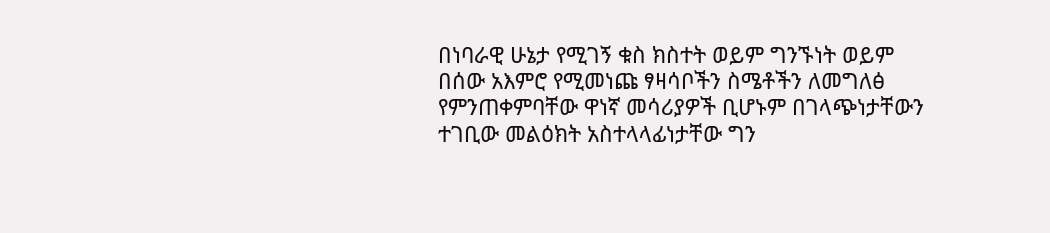በነባራዊ ሁኔታ የሚገኝ ቁስ ክስተት ወይም ግንኙነት ወይም በሰው አእምሮ የሚመነጩ ፃዛሳቦችን ስሜቶችን ለመግለፅ የምንጠቀምባቸው ዋነኛ መሳሪያዎች ቢሆኑም በገላጭነታቸውን ተገቢው መልዕክት አስተላላፊነታቸው ግን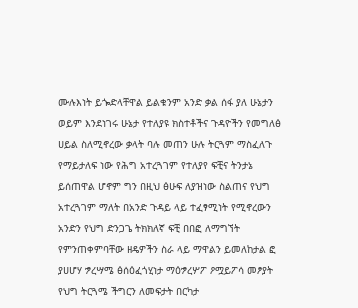ሙሉእነት ይጐድላቸዋል ይልቁንም አንድ ቃል ሰፋ ያለ ሁኔታን ወይም እንደነገሩ ሁኔታ የተለያዩ ክስተቶችና ጉዳዮችን የመግለፅ ሀይል ስለሚኖረው ቃላት ባሉ መጠን ሁሉ ትርጓም ማስፈለጉ የማይታለፍ ነው የሕግ አተረጓገም የተለያየ ፍቺና ትንታኔ ይሰጠዋል ሆኖም ግን በዚህ ፅሁፍ ለያዝነው ስልጠና የህግ አተረጓገም ማለት በአንድ ጉዳይ ላይ ተፈፃሚነት የሚኖረውን አንድን የህግ ድንጋጌ ትክክለኛ ፍቺ በበፎ ለማግኘት የምንጠቀምባቸው ዘዴዎችን ስራ ላይ ማዋልን ይመለከታል ፎ ያሀሆሃ ፇረሣሜ ፅሰዕፈጎሂነታ ማዕፇረሦፖ ዖሟይፖሳ መፆያት የህግ ትርጓሜ ችግርን ለመፍታት በርካታ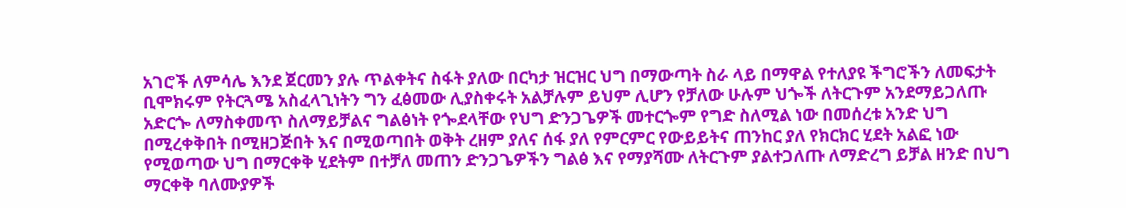አገሮች ለምሳሌ እንደ ጀርመን ያሉ ጥልቀትና ስፋት ያለው በርካታ ዝርዝር ህግ በማውጣት ስራ ላይ በማዋል የተለያዩ ችግሮችን ለመፍታት ቢሞክሩም የትርጓሜ አስፈላጊነትን ግን ፈፅመው ሊያስቀሩት አልቻሉም ይህም ሊሆን የቻለው ሁሉም ህጐች ለትርጉም አንደማይጋለጡ አድርጐ ለማስቀመጥ ስለማይቻልና ግልፅነት የጐደላቸው የህግ ድንጋጌዎች መተርጐም የግድ ስለሚል ነው በመሰረቱ አንድ ህግ በሚረቀቅበት በሚዘጋጅበት እና በሚወጣበት ወቅት ረዘም ያለና ሰፋ ያለ የምርምር የውይይትና ጠንከር ያለ የክርክር ሂደት አልፎ ነው የሚወጣው ህግ በማርቀቅ ሂደትም በተቻለ መጠን ድንጋጌዎችን ግልፅ እና የማያሻሙ ለትርጉም ያልተጋለጡ ለማድረግ ይቻል ዘንድ በህግ ማርቀቅ ባለሙያዎች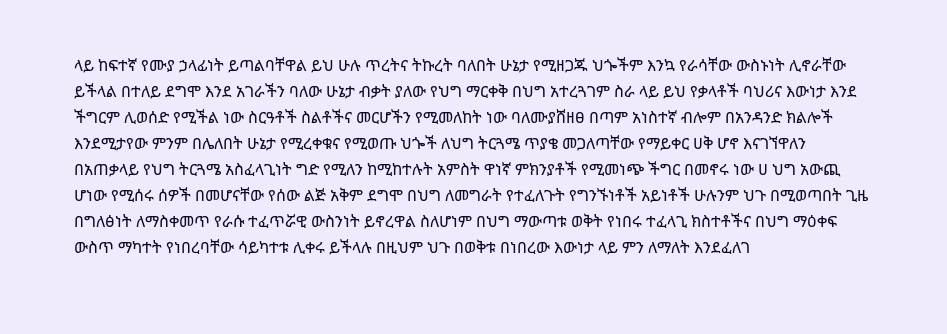ላይ ከፍተኛ የሙያ ኃላፊነት ይጣልባቸዋል ይህ ሁሉ ጥረትና ትኩረት ባለበት ሁኔታ የሚዘጋጁ ህጐችም እንኳ የራሳቸው ውስኑነት ሊኖራቸው ይችላል በተለይ ደግሞ እንደ አገራችን ባለው ሁኔታ ብቃት ያለው የህግ ማርቀቅ በህግ አተረጓገም ስራ ላይ ይህ የቃላቶች ባህሪና እውነታ እንደ ችግርም ሊወሰድ የሚችል ነው ስርዓቶች ስልቶችና መርሆችን የሚመለከት ነው ባለሙያሸዘፀ በጣም አነስተኛ ብሎም በአንዳንድ ክልሎች እንደሚታየው ምንም በሌለበት ሁኔታ የሚረቀቁና የሚወጡ ህጐች ለህግ ትርጓሜ ጥያቄ መጋለጣቸው የማይቀር ሀቅ ሆኖ እናገኘዋለን በአጠቃላይ የህግ ትርጓሜ አስፈላጊነት ግድ የሚለን ከሚከተሉት አምስት ዋነኛ ምክንያቶች የሚመነጭ ችግር በመኖሩ ነው ሀ ህግ አውጪ ሆነው የሚሰሩ ሰዎች በመሆናቸው የሰው ልጅ አቅም ደግሞ በህግ ለመግራት የተፈለጉት የግንኙነቶች አይነቶች ሁሉንም ህጉ በሚወጣበት ጊዜ በግለፅነት ለማስቀመጥ የራሱ ተፈጥሯዊ ውስንነት ይኖረዋል ስለሆነም በህግ ማውጣቱ ወቅት የነበሩ ተፈላጊ ክስተቶችና በህግ ማዕቀፍ ውስጥ ማካተት የነበረባቸው ሳይካተቱ ሊቀሩ ይችላሉ በዚህም ህጉ በወቅቱ በነበረው እውነታ ላይ ምን ለማለት እንደፈለገ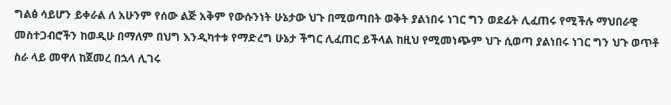ግልፅ ሳይሆን ይቀራል ለ አሁንም የሰው ልጅ አቅም የውሱንነት ሁኔታው ህጉ በሚወጣበት ወቅት ያልነበሩ ነገር ግን ወደፊት ሊፈጠሩ የሚችሉ ማህበራዊ መስተጋብሮችን ከወዲሁ በማለም በህግ እንዲካተቱ የማድረግ ሁኔታ ችግር ሊፈጠር ይችላል ከዚህ የሚመነጭም ህጉ ሲወጣ ያልነበሩ ነገር ግን ህጉ ወጥቶ ስራ ላይ መዋለ ከጀመረ በኋላ ሊገሩ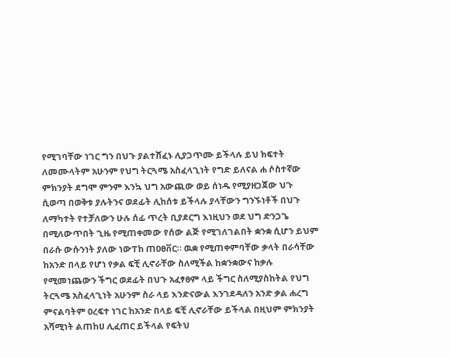የሚገባቸው ነገር ግን በህጉ ያልተሸፈኑ ሊያጋጥሙ ይችላሉ ይህ ክፍተት ለመሙላትም አሁንም የህግ ትርጓሜ አስፈላጊነት የግድ ይለናል ሐ ሶስተኛው ምክንያት ደግሞ ምንም እንኳ ህግ አውጪው ወይ ሰነዱ የሚያዘጋጀው ህጉ ሲወጣ በወቅቱ ያሉትንና ወደፊት ሊከሰቱ ይችላሉ ያላቸውን ግንኙነቶች በህጉ ለማካተት የተቻለውን ሁሉ ሰፊ ጥረት ቢያደርግ እነዚህን ወደ ህግ ድንጋጌ በሚለውጥበት ጊዜ የሚጠቀመው የሰው ልጅ የሚገለገልበት ቋንቋ ሲሆን ይህም በራሱ ውሱንነት ያለው ነውፐከ ጠዐፀቨር። ዉቋ የሚጠቀምባቸው ቃላት በራሳቸው ከአንድ በላይ የሆነ የቃል ፍቺ ሊኖራቸው ስለሚችል ከቋንቋውና ከቃሉ የሚመነጨውን ችግር ወደፊት በህጉ አፈፃፀም ላይ ችግር ስለሚያስከትል የህግ ትርጓሜ አስፈላጊነት አሁንም ስራ ላይ እንድናውል እንገደዳለን አንድ ቃል ሐረግ ምናልባትም ዐረፍተ ነገር ከአንድ በላይ ፍቺ ሊኖራቸው ይችላል በዚህም ምክንያት አሻሚነት ልጠከሀ ሊፈጠር ይችላል የፍትህ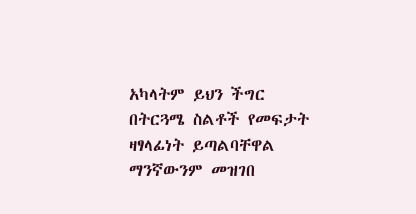አካላትም ይህን ችግር በትርጓሜ ስልቶች የመፍታት ዛፃላፊነት ይጣልባቸዋል ማንኛውንም መዝገበ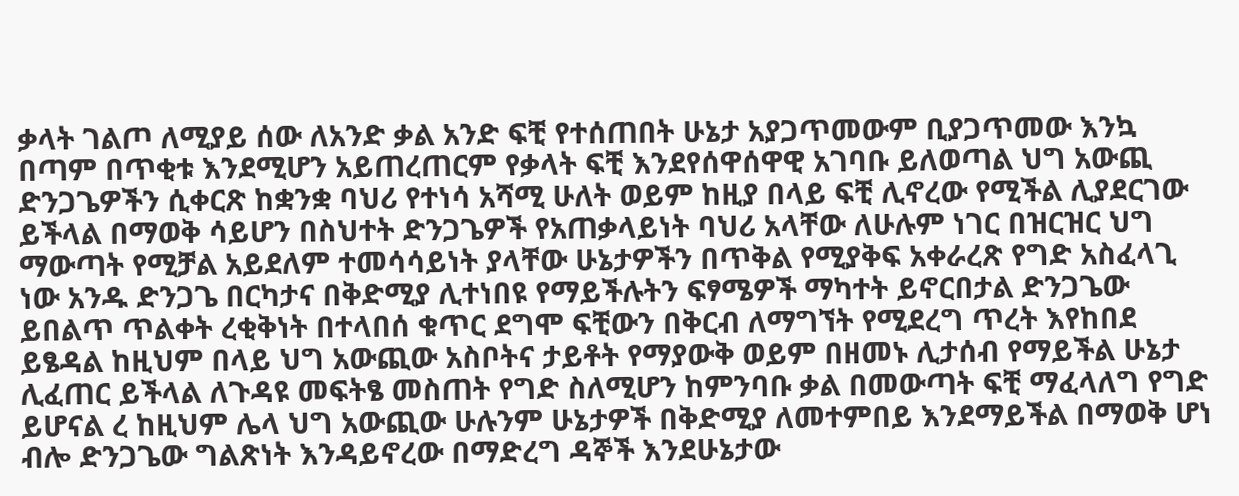ቃላት ገልጦ ለሚያይ ሰው ለአንድ ቃል አንድ ፍቺ የተሰጠበት ሁኔታ አያጋጥመውም ቢያጋጥመው እንኳ በጣም በጥቂቱ እንደሚሆን አይጠረጠርም የቃላት ፍቺ እንደየሰዋሰዋዊ አገባቡ ይለወጣል ህግ አውጪ ድንጋጌዎችን ሲቀርጽ ከቋንቋ ባህሪ የተነሳ አሻሚ ሁለት ወይም ከዚያ በላይ ፍቺ ሊኖረው የሚችል ሊያደርገው ይችላል በማወቅ ሳይሆን በስህተት ድንጋጌዎች የአጠቃላይነት ባህሪ አላቸው ለሁሉም ነገር በዝርዝር ህግ ማውጣት የሚቻል አይደለም ተመሳሳይነት ያላቸው ሁኔታዎችን በጥቅል የሚያቅፍ አቀራረጽ የግድ አስፈላጊ ነው አንዱ ድንጋጌ በርካታና በቅድሚያ ሊተነበዩ የማይችሉትን ፍፃሜዎች ማካተት ይኖርበታል ድንጋጌው ይበልጥ ጥልቀት ረቂቅነት በተላበሰ ቁጥር ደግሞ ፍቺውን በቅርብ ለማግኘት የሚደረግ ጥረት እየከበደ ይፄዳል ከዚህም በላይ ህግ አውጪው አስቦትና ታይቶት የማያውቅ ወይም በዘመኑ ሊታሰብ የማይችል ሁኔታ ሊፈጠር ይችላል ለጉዳዩ መፍትፄ መስጠት የግድ ስለሚሆን ከምንባቡ ቃል በመውጣት ፍቺ ማፈላለግ የግድ ይሆናል ረ ከዚህም ሌላ ህግ አውጪው ሁሉንም ሁኔታዎች በቅድሚያ ለመተምበይ እንደማይችል በማወቅ ሆነ ብሎ ድንጋጌው ግልጽነት እንዳይኖረው በማድረግ ዳኞች እንደሁኔታው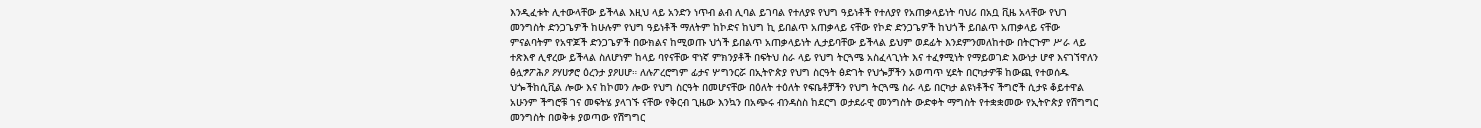እንዲፈቱት ሊተውላቸው ይችላል እዚህ ላይ አንድን ነጥብ ልብ ሊባል ይገባል የተለያዩ የህግ ዓይነቶች የተለያየ የአጠቃላይነት ባህሪ በአቧ ቪዜ አላቸው የህገ መንግስት ድንጋጌዎች ከሁሉም የህግ ዓይነቶች ማለትም ከኮድና ከህግ ኪ ይበልጥ አጠቃላይ ናቸው የኮድ ድንጋጌዎች ከህጎች ይበልጥ አጠቃላይ ናቸው ምናልባትም የአዋጆች ድንጋጌዎች በውክልና ከሚወጡ ህጎች ይበልጥ አጠቃላይነት ሊታይባቸው ይችላል ይህም ወደፊት እንደምንመለከተው በትርጉም ሥራ ላይ ተጽእኖ ሊኖረው ይችላል ስለሆነም ከላይ ባየናቸው ዋነኛ ምክንያቶች በፍትህ ስራ ላይ የህግ ትርጓሜ አስፈላጊነት እና ተፈፃሚነት የማይወገድ እውነታ ሆኖ እናገኘዋለን ፅሏፇፖሕዖ ዖሃሀፇሮ ዕረንታ ያዖሀሆ። ለሉፖረሮግም ፊታና ሦግንርሯ በኢትዮጵያ የህግ ስርዓት ፅድገት የህጐቻችን አወጣጥ ሂደት በርካታዎቹ ከውጪ የተወሰዱ ህጐችከሲቪል ሎው እና ከኮመን ሎው የህግ ስርዓት በመሆናቸው በዕለት ተዕለት የፍቤቶቻችን የህግ ትርጓሜ ስራ ላይ በርካታ ልዩነቶችና ችግሮች ሲታዩ ቆይተዋል አሁንም ችግሮቹ ገና መፍትሄ ያላገኙ ናቸው የቅርብ ጊዜው እንኳን በአጭሩ ብንዳስስ ከደርግ ወታደራዊ መንግስት ውድቀት ማግስት የተቋቋመው የኢትዮጵያ የሽግግር መንግስት በወቅቱ ያወጣው የሽግግር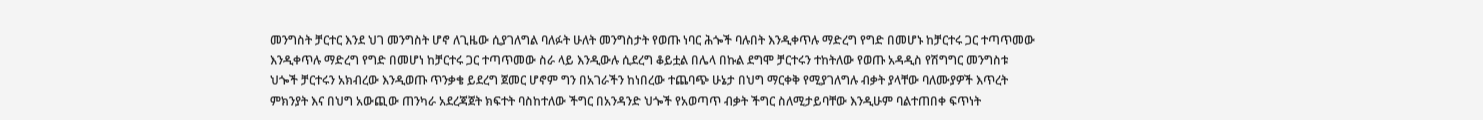መንግስት ቻርተር እንደ ህገ መንግስት ሆኖ ለጊዜው ሲያገለግል ባለፉት ሁለት መንግስታት የወጡ ነባር ሕጐች ባሉበት እንዲቀጥሉ ማድረግ የግድ በመሆኑ ከቻርተሩ ጋር ተጣጥመው እንዲቀጥሉ ማድረግ የግድ በመሆነ ከቻርተሩ ጋር ተጣጥመው ስራ ላይ እንዲውሉ ሲደረግ ቆይቷል በሌላ በኩል ደግሞ ቻርተሩን ተከትለው የወጡ አዳዲስ የሽግግር መንግስቱ ህጐች ቻርተሩን አክብረው እንዲወጡ ጥንቃቄ ይደረግ ጀመር ሆኖም ግን በአገራችን ከነበረው ተጨባጭ ሁኔታ በህግ ማርቀቅ የሚያገለግሉ ብቃት ያላቸው ባለሙያዎች እጥረት ምክንያት እና በህግ አውጪው ጠንካራ አደረጃጀት ክፍተት ባስከተለው ችግር በአንዳንድ ህጐች የአወጣጥ ብቃት ችግር ስለሚታይባቸው እንዲሁም ባልተጠበቀ ፍጥነት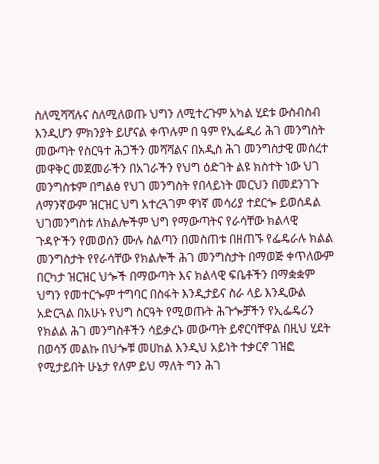ስለሚሻሻሉና ስለሚለወጡ ህግን ለሚተረጉም አካል ሂደቱ ውስብስብ እንዲሆን ምክንያት ይሆናል ቀጥሉም በ ዓም የኢፌዲሪ ሕገ መንግስት መውጣት የስርዓተ ሕጋችን መሻሻልና በአዲስ ሕገ መንግስታዊ መሰረተ መዋቅር መጀመራችን በአገራችን የህግ ዕድገት ልዩ ክስተት ነው ህገ መንግስቱም በግልፅ የህገ መንግስት የበላይነት መርህን በመደንገጉ ለማንኛውም ዝርዝር ህግ አተረጓገም ዋነኛ መሳሪያ ተደርጐ ይወሰዳል ህገመንግስቱ ለክልሎችም ህግ የማውጣትና የራሳቸው ክልላዊ ጉዳዮችን የመወሰን ሙሉ ስልጣን በመስጠቱ በዘጠኙ የፌዴራሉ ክልል መንግስታት የየራሳቸው የክልሎች ሕገ መንግስታት በማወጅ ቀጥለውም በርካታ ዝርዝር ህጐች በማውጣት እና ክልላዊ ፍቤቶችን በማቋቋም ህግን የመተርጐም ተግባር በስፋት እንዲታይና ስራ ላይ እንዲውል አድርጓል በአሁኑ የህግ ስርዓት የሚወጡት ሕጉጐቻችን የኢፌዴሪን የክልል ሕገ መንግስቶችን ሳይቃረኑ መውጣት ይኖርባቸዋል በዚህ ሂደት በወሳኝ መልኩ በህጐቹ መሀከል እንዲህ አይነት ተቃርኖ ገዝፎ የሚታይበት ሁኔታ የለም ይህ ማለት ግን ሕገ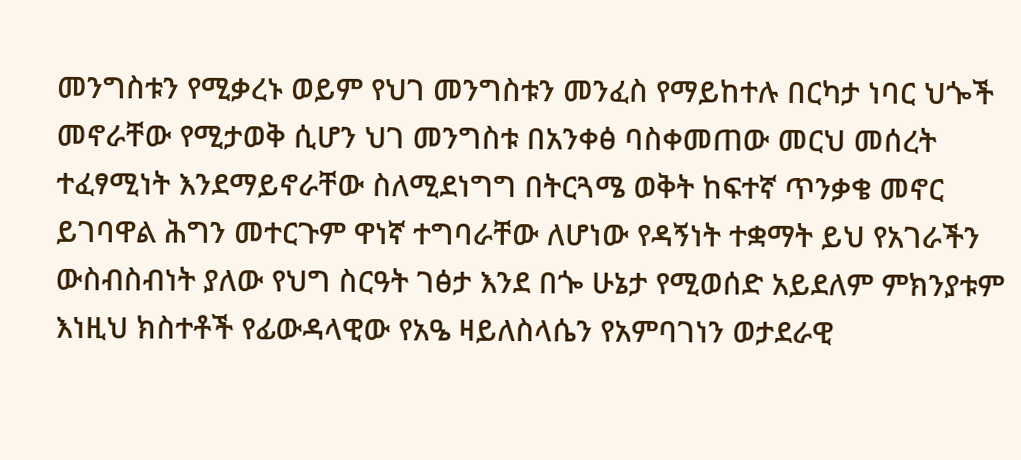መንግስቱን የሚቃረኑ ወይም የህገ መንግስቱን መንፈስ የማይከተሉ በርካታ ነባር ህጐች መኖራቸው የሚታወቅ ሲሆን ህገ መንግስቱ በአንቀፅ ባስቀመጠው መርህ መሰረት ተፈፃሚነት እንደማይኖራቸው ስለሚደነግግ በትርጓሜ ወቅት ከፍተኛ ጥንቃቄ መኖር ይገባዋል ሕግን መተርጉም ዋነኛ ተግባራቸው ለሆነው የዳኝነት ተቋማት ይህ የአገራችን ውስብስብነት ያለው የህግ ስርዓት ገፅታ እንደ በጐ ሁኔታ የሚወሰድ አይደለም ምክንያቱም እነዚህ ክስተቶች የፊውዳላዊው የአዔ ዛይለስላሴን የአምባገነን ወታደራዊ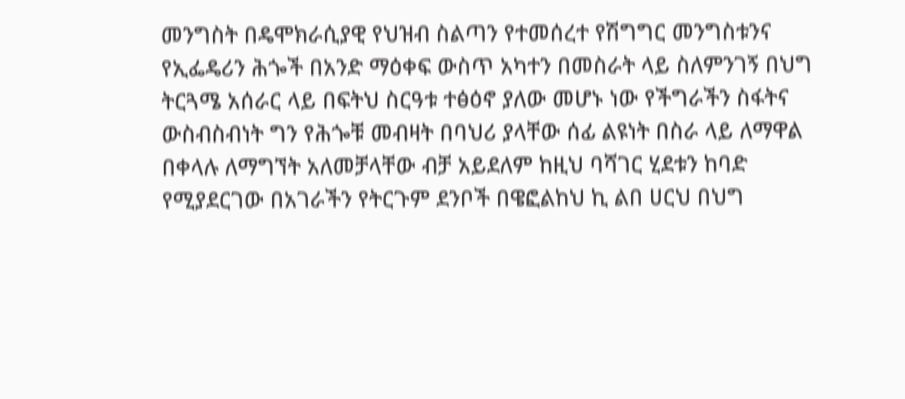መንግስት በዴሞክራሲያዊ የህዝብ ስልጣን የተመሰረተ የሽግግር መንግስቱንና የኢፌዴሪን ሕጐች በአንድ ማዕቀፍ ውስጥ አካተን በመስራት ላይ ስለምንገኝ በህግ ትርጓሜ አሰራር ላይ በፍትህ ስርዓቱ ተፅዕኖ ያለው መሆኑ ነው የችግራችን ስፋትና ውስብስብነት ግን የሕጐቹ መብዛት በባህሪ ያላቸው ሰፊ ልዩነት በስራ ላይ ለማዋል በቀላሉ ለማግኘት አለመቻላቸው ብቻ አይደለም ከዚህ ባሻገር ሂደቱን ከባድ የሚያደርገው በአገራችን የትርጉም ደንቦች በዌፎልከህ ኪ ልበ ሀርህ በህግ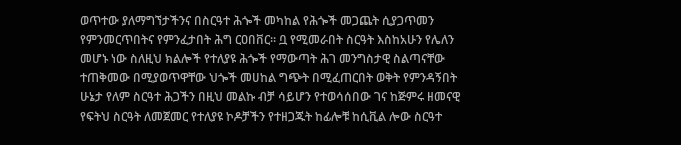ወጥተው ያለማግኘታችንና በስርዓተ ሕጐች መካከል የሕጐች መጋጨት ሲያጋጥመን የምንመርጥበትና የምንፈታበት ሕግ ርዐበቨር። ቧ የሚመራበት ስርዓት እስከአሁን የሌለን መሆኑ ነው ስለዚህ ክልሎች የተለያዩ ሕጐች የማውጣት ሕገ መንግስታዊ ስልጣናቸው ተጠቅመው በሚያወጥዋቸው ህጐች መሀከል ግጭት በሚፈጠርበት ወቅት የምንዳኝበት ሁኔታ የለም ስርዓተ ሕጋችን በዚህ መልኩ ብቻ ሳይሆን የተወሳሰበው ገና ከጅምሩ ዘመናዊ የፍትህ ስርዓት ለመጀመር የተለያዩ ኮዶቻችን የተዘጋጁት ከፊሎቹ ከሲቪል ሎው ስርዓተ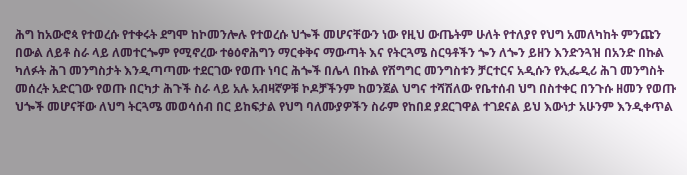ሕግ ከአውሮጳ የተወረሱ የተቀሩት ደግሞ ከኮመንሎሉ የተወረሱ ህጐች መሆናቸውን ነው የዚህ ውጤትም ሁለት የተለያየ የህግ አመለካከት ምንጩን በውል ለይቶ ስራ ላይ ለመተርጐም የሚኖረው ተፅዕኖሕግን ማርቀቅና ማውጣት እና የትርጓሜ ስርዓቶችን ጐን ለጐን ይዘን እንድንጓዝ በአንድ በኩል ካለፉት ሕገ መንግስታት እንዲጣጣሙ ተደርገው የወጡ ነባር ሕጐች በሌላ በኩል የሽግግር መንግስቱን ቻርተርና አዲሱን የኢፌዲሪ ሕገ መንግስት መሰረት አድርገው የወጡ በርካታ ሕጉች ስራ ላይ አሉ አብዛኛዎቹ ኮዶቻችንም ከወንጀል ህግና ተሻሽለው የቤተሰብ ህግ በስተቀር በንጉሱ ዘመን የወጡ ህጐች መሆናቸው ለህግ ትርጓሜ መወሳሰብ በር ይከፍታል የህግ ባለሙያዎችን ስራም የከበደ ያደርገዋል ተገደናል ይህ እውነታ አሁንም እንዲቀጥል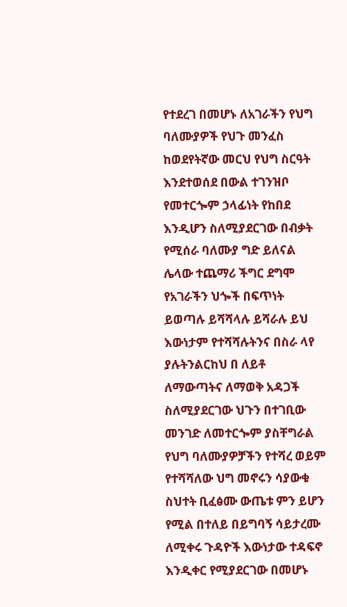የተደረገ በመሆኑ ለአገራችን የህግ ባለሙያዎች የህጉ መንፈስ ከወደየትኛው መርህ የህግ ስርዓት እንደተወሰደ በውል ተገንዝቦ የመተርጐም ኃላፊነት የከበደ እንዲሆን ስለሚያደርገው በብቃት የሚሰራ ባለሙያ ግድ ይለናል ሌላው ተጨማሪ ችግር ደግሞ የአገራችን ህጐች በፍጥነት ይወጣሉ ይሻሻላሉ ይሻራሉ ይህ እውነታም የተሻሻሉትንና በስራ ላየ ያሉትንልርከህ በ ለይቶ ለማውጣትና ለማወቅ አዳጋች ስለሚያደርገው ህጉን በተገቢው መንገድ ለመተርጐም ያስቸግራል የህግ ባለሙያዎቻችን የተሻረ ወይም የተሻሻለው ህግ መኖሩን ሳያውቁ ስህተት ቢፈፅሙ ውጤቱ ምን ይሆን የሚል በተለይ በይግባኝ ሳይታረሙ ለሚቀሩ ጉዳዮች እውነታው ተዳፍኖ እንዲቀር የሚያደርገው በመሆኑ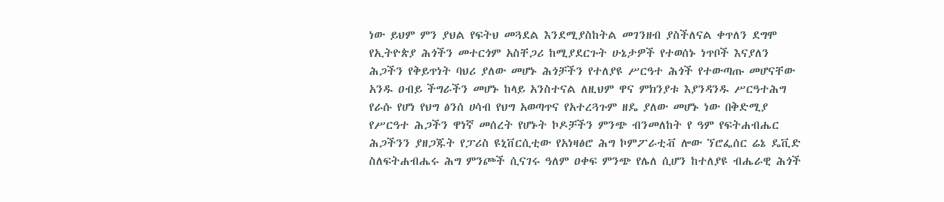ነው ይህም ምን ያህል የፍትህ መጓደል እንደሚያስከትል መገንዘብ ያስችለናል ቀጥለን ደግሞ የኢትዮጵያ ሕጎችን መተርጎም አስቸጋሪ ከሚያደርጉት ሁኔታዎች የተወሰኑ ነጥቦች እናያለን ሕጋችን የቅይጥነት ባህሪ ያለው መሆኑ ሕጎቻችን የተለያዩ ሥርዓተ ሕጎች የተውጣጡ መሆናቸው አንዱ ዐብይ ችግራችን መሆኑ ከላይ አንስተናል ለዚህም ዋና ምክንያቱ እያንዳንዱ ሥርዓተሕግ የራሱ የሆነ የህግ ፅንሰ ሀሳብ የህግ አወጣጥና የአተረጓጉም ዘዴ ያለው መሆኑ ነው በቅድሚያ የሥርዓተ ሕጋችን ዋነኛ መሰረት የሆኑት ኮዶቻችን ምንጭ ብንመለከት የ ዓም የፍትሐብሔር ሕጋችንን ያዘጋጁት የፓሪስ ዩኒቨርሲቲው የአነዛፅሮ ሕግ ኮምፖራቲቭ ሎው ኘሮፌሰር ሬኔ ዴቪድ ስለፍትሐብሔሩ ሕግ ምንጮች ሲናገሩ ዓለም ዐቀፍ ምንጭ የሌለ ሲሆን ከተለያዩ ብሔራዊ ሕጎች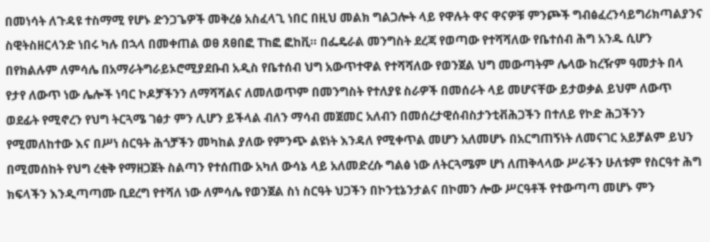በመነሳት ለጉዳዩ ተስማሚ የሆኑ ድንጋጌዎች መቅረፅ አስፈላጊ ነበር በዚህ መልክ ግልጋሎት ላይ የዋሉት ዋና ዋናዎቹ ምንጮች ግብፅፈረንሳይግሪክጣልያንና ስዊትስዘርላንድ ነበሩ ካሉ በኋላ በመቀጠል ወፀ ጸፀበፎ ፐከፎ ፎከቪ። በፌዴራል መንግስት ደረጃ የወጣው የተሻሻለው የቤተሰብ ሕግ አንዱ ሲሆን በየክልሉም ለምሳሌ በአማራትግራይኦሮሚያደቡብ አዲስ የቤተሰብ ህግ አውጥተዋል የተሻሻለው የወንጀል ህግ መውጣትም ሌላው ከረዥም ዓመታት በላ የታየ ለውጥ ነው ሌሎች ነባር ኮዶቻችንን ለማሻሻልና ለመለወጥም በመንግስት የተለያዩ ስራዎች በመሰራት ላይ መሆናቸው ይታወቃል ይህም ለውጥ ወደፊት የሚኖረን የህግ ትርጓሜ ገፅታ ምን ሊሆን ይችላል ብለን ማሳብ መጀመር አለብን በመሰረታዊሰብስታንቲቭሕጋችን በተለይ የኮድ ሕጋችንን የሚመለከተው እና በሥነ ስርዓት ሕጎቻችን መካከል ያለው የምንጭ ልዩነት እንዳለ የሚቀጥል መሆን አለመሆኑ በአርግጠኝነት ለመናገር አይቻልም ይህን በሚመሰከት የህግ ረቂቅ የማዘጋጀት ስልጣን የተሰጠው አካለ ውሳኔ ላይ አለመድረሱ ግልፅ ነው ለትርጓሜም ሆነ ለጠቅላላው ሥራችን ሁለቱም የስርዓተ ሕግ ክፍላችን እንዲጣጣሙ ቢደረግ የተሻለ ነው ለምሳሌ የወንጀል ስነ ስርዓት ህጋችን በኮንቲኔንታልና በኮመን ሎው ሥርዓቶች የተውጣጣ መሆኑ ምን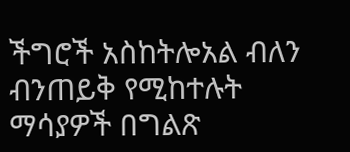ችግሮች አስከትሎአል ብለን ብንጠይቅ የሚከተሉት ማሳያዎች በግልጽ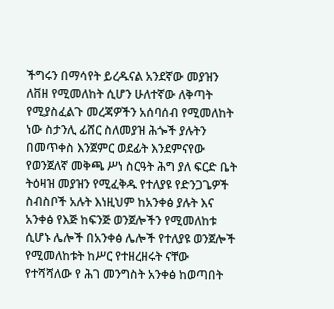ችግሩን በማሳየት ይረዱናል አንደኛው መያዝን ለቨዘ የሚመለከት ሲሆን ሁለተኛው ለቅጣት የሚያስፈልጉ መረጃዎችን አሰባሰብ የሚመለከት ነው ስታንሊ ፊሸር ስለመያዝ ሕጐች ያሉትን በመጥቀስ እንጀምር ወደፊት እንደምናየው የወንጀለኛ መቅጫ ሥነ ስርዓት ሕግ ያለ ፍርድ ቤት ትዕዛዝ መያዝን የሚፈቅዱ የተለያዩ የድንጋጌዎች ስብስቦች አሉት እነዚህም ከአንቀፅ ያሉት እና አንቀፅ የእጅ ከፍንጅ ወንጀሎችን የሚመለከቱ ሲሆኑ ሌሎች በአንቀፅ ሌሎች የተለያዩ ወንጀሎች የሚመለከቱት ከሥር የተዘረዘሩት ናቸው የተሻሻለው የ ሕገ መንግስት አንቀፅ ከወጣበት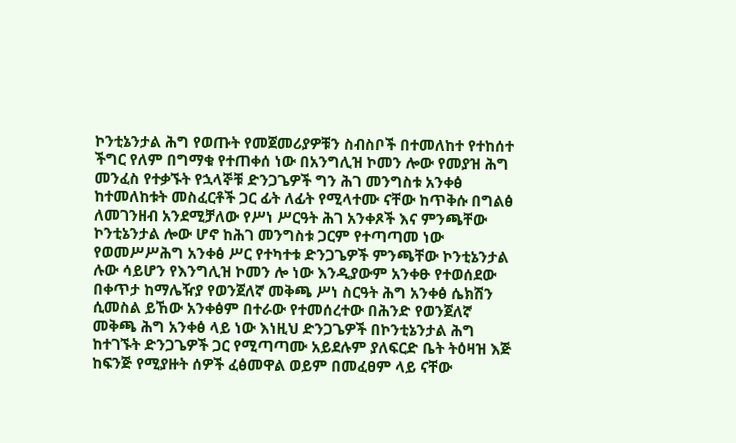ኮንቲኔንታል ሕግ የወጡት የመጀመሪያዎቹን ስብስቦች በተመለከተ የተከሰተ ችግር የለም በግማቁ የተጠቀሰ ነው በአንግሊዝ ኮመን ሎው የመያዝ ሕግ መንፈስ የተቃኙት የኋላኞቹ ድንጋጌዎች ግን ሕገ መንግስቱ አንቀፅ ከተመለከቱት መስፈርቶች ጋር ፊት ለፊት የሚላተሙ ናቸው ከጥቅሱ በግልፅ ለመገንዘብ አንደሚቻለው የሥነ ሥርዓት ሕገ አንቀጾች እና ምንጫቸው ኮንቲኔንታል ሎው ሆኖ ከሕገ መንግስቱ ጋርም የተጣጣመ ነው የወመሥሥሕግ አንቀፅ ሥር የተካተቱ ድንጋጌዎች ምንጫቸው ኮንቲኔንታል ሉው ሳይሆን የእንግሊዝ ኮመን ሎ ነው እንዲያውም አንቀፁ የተወሰደው በቀጥታ ከማሌዥያ የወንጀለኛ መቅጫ ሥነ ስርዓት ሕግ አንቀፅ ሴክሽን ሲመስል ይኸው አንቀፅም በተራው የተመሰረተው በሕንድ የወንጀለኛ መቅጫ ሕግ አንቀፅ ላይ ነው እነዚህ ድንጋጌዎች በኮንቲኔንታል ሕግ ከተገኙት ድንጋጌዎች ጋር የሚጣጣሙ አይደሉም ያለፍርድ ቤት ትዕዛዝ እጅ ከፍንጅ የሚያዙት ሰዎች ፈፅመዋል ወይም በመፈፀም ላይ ናቸው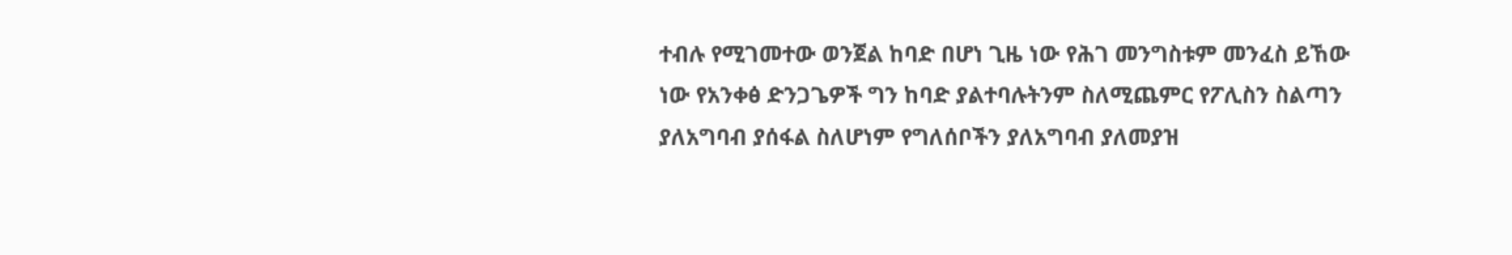ተብሉ የሚገመተው ወንጀል ከባድ በሆነ ጊዜ ነው የሕገ መንግስቱም መንፈስ ይኸው ነው የአንቀፅ ድንጋጌዎች ግን ከባድ ያልተባሉትንም ስለሚጨምር የፖሊስን ስልጣን ያለአግባብ ያሰፋል ስለሆነም የግለሰቦችን ያለአግባብ ያለመያዝ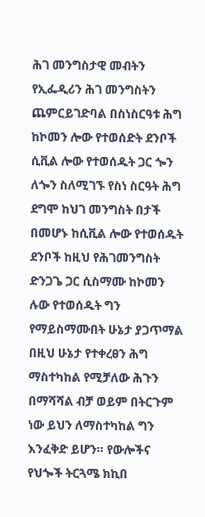ሕገ መንግስታዊ መብትን የኢፌዲሪን ሕገ መንግስትን ጨምርይገድባል በስነስርዓቱ ሕግ ከኮመን ሎው የተወሰድት ደንቦች ሲቪል ሎው የተወሰዱት ጋር ጐን ለጐን ስለሚገኙ የስነ ስርዓት ሕግ ደግሞ ከህገ መንግስት በታች በመሆኑ ከሲቪል ሎው የተወሰዱት ደንቦች ከዚህ የሕገመንግስት ድንጋጌ ጋር ሲስማሙ ከኮመን ሉው የተወሰዱት ግን የማይስማሙበት ሁኔታ ያጋጥማል በዚህ ሁኔታ የተቀረፀን ሕግ ማስተካከል የሚቻለው ሕጉን በማሻሻል ብቻ ወይም በትርጉም ነው ይህን ለማስተካከል ግን እንፈቅድ ይሆን። የውሎችና የህጐች ትርጓሜ ክኪበ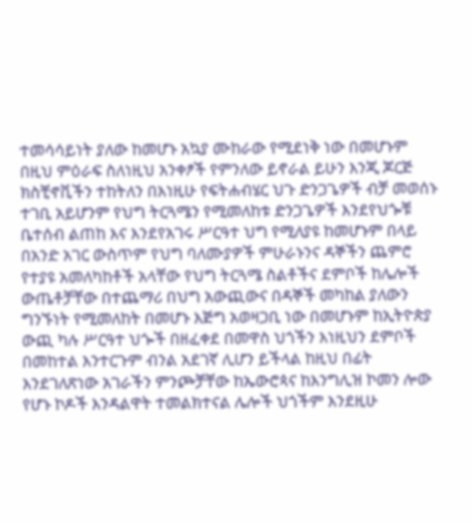ተመሳሳይነት ያለው ከመሆኑ አኳያ ሙከራው የሚደነቅ ነው በመሆኑም በዚህ ምዕራፍ ስለነዚህ አንቀፆች የምንለው ይኖራል ይሁን እንጂ ጆርጅ ክስቺኖቪችን ተከትለን በእነዚሁ የፍትሐብሄር ህጉ ድንጋጌዎች ብቻ መወሰኑ ተገቢ አይሆንም የህግ ትርጓሜን የሚመለከቱ ድንጋጌዎች እንደየህጐቹ ቤተሰብ ልጠከ እና እንደየአገሩ ሥርዓተ ህግ የሚለያዩ ከመሆኑም በላይ በአንድ አገር ውስጥም የህግ ባለሙያዎች ምሁራኑንና ዳኞችን ጨምሮ የተያዩ አመለካከቶች አላቸው የህግ ትርጓሜ ስልቶችና ደምቦች ከሌሎች ውጤቶቻቸው በተጨማሪ በህግ አውጪውና በዳኞች መካከል ያለውን ግንኙነት የሚመለከት በመሆኑ እጅግ አወዛጋቢ ነው በመሆኑም ከኢትዮጵያ ውጪ ካሉ ሥርዓተ ህጐች በዘፈቀደ በመዋስ ህጎችን እነዚህን ደምቦች በመከተል እንተርጉም ብንል አደገኛ ሊሆን ይችላል ከዚህ በፊት እንደገለጽነው አገራችን ምንጮቻቸው ከኤውሮጳና ከእንግሊዝ ኮመን ሎው የሆኑ ኮዶች እንዳልዋት ተመልክተናል ሌሎች ህጎችም እንደዚሁ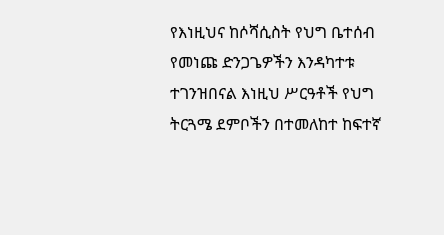የእነዚህና ከሶሻሲስት የህግ ቤተሰብ የመነጩ ድንጋጌዎችን እንዳካተቱ ተገንዝበናል እነዚህ ሥርዓቶች የህግ ትርጓሜ ደምቦችን በተመለከተ ከፍተኛ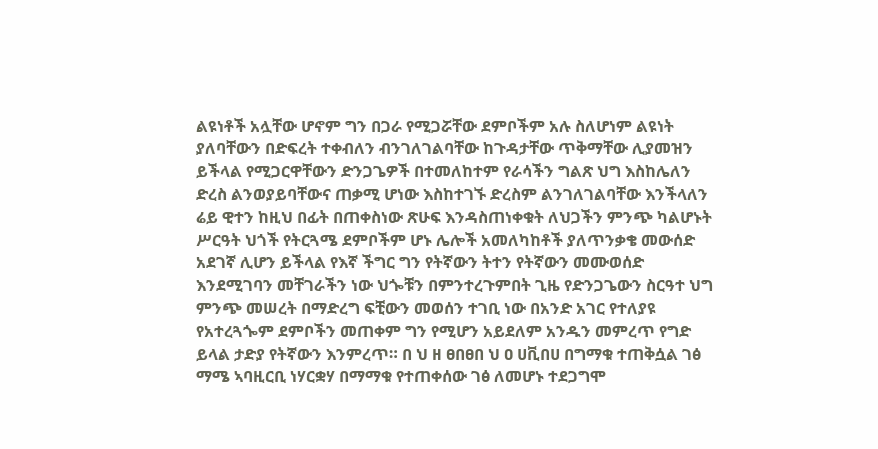ልዩነቶች አሏቸው ሆኖም ግን በጋራ የሚጋሯቸው ደምቦችም አሉ ስለሆነም ልዩነት ያለባቸውን በድፍረት ተቀብለን ብንገለገልባቸው ከጉዳታቸው ጥቅማቸው ሊያመዝን ይችላል የሚጋርዋቸውን ድንጋጌዎች በተመለከተም የራሳችን ግልጽ ህግ እስከሌለን ድረስ ልንወያይባቸውና ጠቃሚ ሆነው እስከተገኙ ድረስም ልንገለገልባቸው እንችላለን ሬይ ዊተን ከዚህ በፊት በጠቀስነው ጽሁፍ እንዳስጠነቀቁት ለህጋችን ምንጭ ካልሆኑት ሥርዓት ህጎች የትርጓሜ ደምቦችም ሆኑ ሌሎች አመለካከቶች ያለጥንቃቄ መውሰድ አደገኛ ሊሆን ይችላል የእኛ ችግር ግን የትኛውን ትተን የትኛውን መሙወሰድ እንደሚገባን መቸገራችን ነው ህጐቹን በምንተረጉምበት ጊዜ የድንጋጌውን ስርዓተ ህግ ምንጭ መሠረት በማድረግ ፍቺውን መወሰን ተገቢ ነው በአንድ አገር የተለያዩ የአተረጓጐም ደምቦችን መጠቀም ግን የሚሆን አይደለም አንዱን መምረጥ የግድ ይላል ታድያ የትኛውን እንምረጥ። በ ህ ዘ ፀበፀበ ህ ዐ ሀቪበሀ በግማቁ ተጠቅሷል ገፅ ማሜ ኣባዚርቢ ነሃርቋሃ በማማቁ የተጠቀሰው ገፅ ለመሆኑ ተደጋግሞ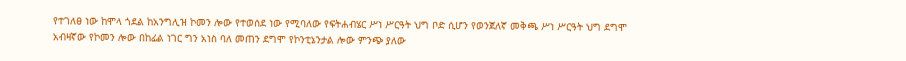የተገለፀ ነው ከሞላ ጎደል ከአንግሊዝ ኮመን ሎው የተወሰደ ነው የሚባለው የፍትሐብሄር ሥነ ሥርዓት ህግ ቦድ ሲሆን የወንጀለኛ መቅጫ ሥነ ሥርዓት ህግ ደግሞ አብዛኛው የኮመን ሎው በከፊል ነገር ግን አነስ ባለ መጠን ደግሞ የኮንቲኔንታል ሎው ምንጭ ያለው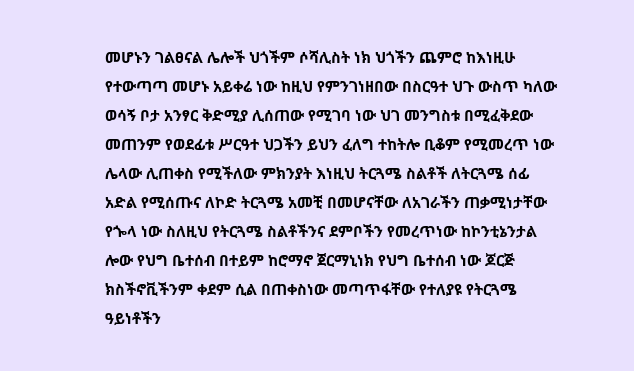መሆኑን ገልፀናል ሌሎች ህጎችም ሶሻሊስት ነክ ህጎችን ጨምሮ ከእነዚሁ የተውጣጣ መሆኑ አይቀሬ ነው ከዚህ የምንገነዘበው በስርዓተ ህጉ ውስጥ ካለው ወሳኝ ቦታ አንፃር ቅድሚያ ሊሰጠው የሚገባ ነው ህገ መንግስቱ በሚፈቅደው መጠንም የወደፊቱ ሥርዓተ ህጋችን ይህን ፈለግ ተከትሎ ቢቆም የሚመረጥ ነው ሌላው ሊጠቀስ የሚችለው ምክንያት እነዚህ ትርጓሜ ስልቶች ለትርጓሜ ሰፊ አድል የሚሰጡና ለኮድ ትርጓሜ አመቺ በመሆናቸው ለአገራችን ጠቃሚነታቸው የጐላ ነው ስለዚህ የትርጓሜ ስልቶችንና ደምቦችን የመረጥነው ከኮንቲኔንታል ሎው የህግ ቤተሰብ በተይም ከሮማኖ ጀርማኒነክ የህግ ቤተሰብ ነው ጆርጅ ክስችኖቪችንም ቀደም ሲል በጠቀስነው መጣጥፋቸው የተለያዩ የትርጓሜ ዓይነቶችን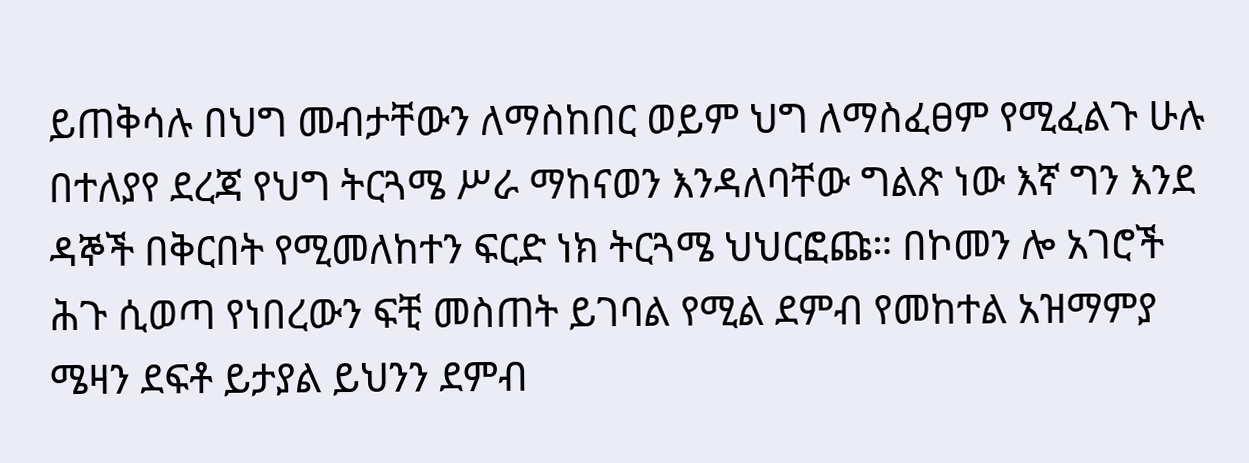ይጠቅሳሉ በህግ መብታቸውን ለማስከበር ወይም ህግ ለማስፈፀም የሚፈልጉ ሁሉ በተለያየ ደረጃ የህግ ትርጓሜ ሥራ ማከናወን እንዳለባቸው ግልጽ ነው እኛ ግን እንደ ዳኞች በቅርበት የሚመለከተን ፍርድ ነክ ትርጓሜ ህህርፎጩ። በኮመን ሎ አገሮች ሕጉ ሲወጣ የነበረውን ፍቺ መስጠት ይገባል የሚል ደምብ የመከተል አዝማምያ ሜዛን ደፍቶ ይታያል ይህንን ደምብ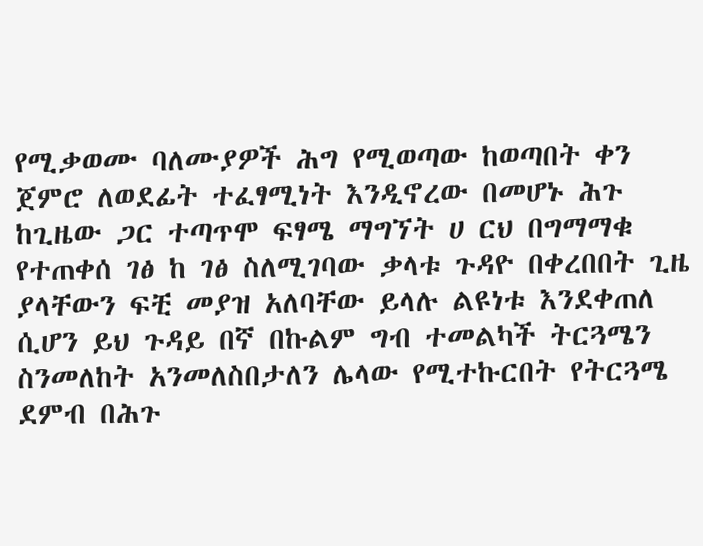የሚቃወሙ ባለሙያዎች ሕግ የሚወጣው ከወጣበት ቀን ጀምሮ ለወደፊት ተፈፃሚነት እንዲኖረው በመሆኑ ሕጉ ከጊዜው ጋር ተጣጥሞ ፍፃሜ ማግኘት ሀ ርህ በግማማቁ የተጠቀሰ ገፅ ከ ገፅ ስለሚገባው ቃላቱ ጉዳዮ በቀረበበት ጊዜ ያላቸውን ፍቺ መያዝ አለባቸው ይላሉ ልዩነቱ እንደቀጠለ ሲሆን ይህ ጉዳይ በኛ በኩልም ግብ ተመልካች ትርጓሜን ስንመለከት አንመለስበታለን ሌላው የሚተኩርበት የትርጓሜ ደምብ በሕጉ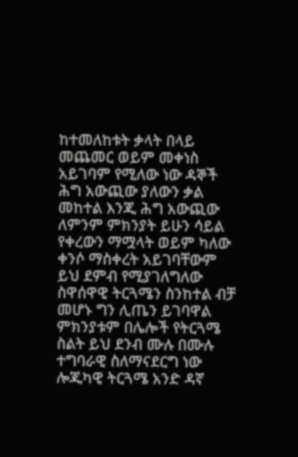ከተመለከቱት ቃላት በላይ መጨመር ወይም መቀነስ አይገባም የሚለው ነው ዳኞች ሕግ አውጪው ያለውን ቃል መከተል እንጂ ሕግ አውጪው ለምንም ምክንያት ይሁን ሳይል የቀረውን ማሟላት ወይም ካለው ቀንሶ ማስቀረት አይገባቸውም ይህ ደምብ የሚያገለግለው ስዋሰዋዊ ትርጓሜን ስንከተል ብቻ መሆኑ ግን ሊጤን ይገባዋል ምክንያቱም በሌሎች የትርጓሜ ስልት ይህ ደንብ ሙሉ በሙሉ ተግባራዊ ስለማናደርግ ነው ሎጂካዊ ትርጓሜ አንድ ዳኛ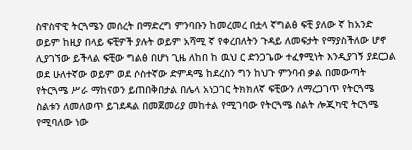ስዋስዋዊ ትርጓሜን መሰረት በማድረግ ምንባቡን ከመረመረ በቷላ ኛግልፅ ፍቺ ያለው ኛ ከአንድ ወይም ከዚያ በላይ ፍቺዎች ያሉት ወይም አሻሚ ኛ የቀረበለትን ጉዳይ ለመፍታት የማያስችለው ሆኖ ሊያገኘው ይችላል ፍቺው ግልፅ በሆነ ጊዜ ለከበ ከ ዉህ ር ድንጋጌው ተፈፃሚነት እንዲያገኝ ያደርጋል ወደ ሁለተኛው ወይም ወደ ሶስተኛው ድምዳሜ ከደረስን ግን ከህጉ ምንባብ ቃል በመውጣት የትርጓሜ ሥራ ማከናወን ይጠበቅበታል በሌላ አነጋገር ትክክለኛ ፍቺውን ለማረጋገጥ የትርጓሜ ስልቱን ለመለወጥ ይገደዳል በመጀመሪያ መከተል የሚገባው የትርጓሜ ስልት ሎጂካዊ ትርጓሜ የሚባለው ነው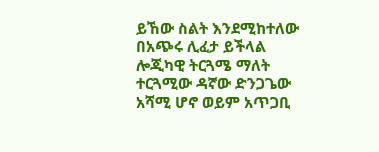ይኸው ስልት እንደሚከተለው በአጭሩ ሊፈታ ይችላል ሎጂካዊ ትርጓሜ ማለት ተርጓሚው ዳኛው ድንጋጌው አሻሚ ሆኖ ወይም አጥጋቢ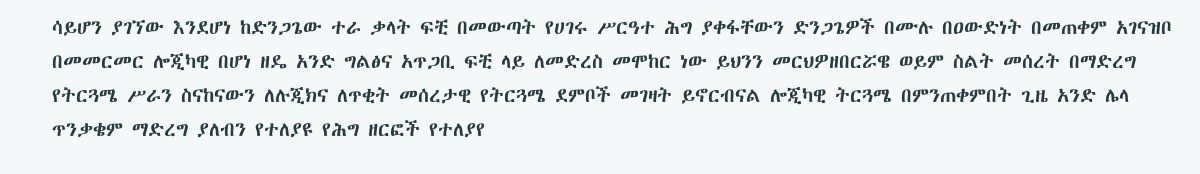ሳይሆን ያገኘው እንደሆነ ከድንጋጌው ተራ ቃላት ፍቺ በመውጣት የሀገሩ ሥርዓተ ሕግ ያቀፋቸውን ድንጋጌዎች በሙሉ በዐውድነት በመጠቀም አገናዝቦ በመመርመር ሎጂካዊ በሆነ ዘዴ አንድ ግልፅና አጥጋቢ ፍቺ ላይ ለመድረስ መሞከር ነው ይህንን መርህዎዘበርሯዌ ወይም ስልት መሰረት በማድረግ የትርጓሜ ሥራን ስናከናውን ለሉጂክና ለጥቂት መሰረታዊ የትርጓሜ ደምቦች መገዛት ይኖርብናል ሎጂካዊ ትርጓሜ በምንጠቀምበት ጊዜ አንድ ሌላ ጥንቃቄም ማድረግ ያለብን የተለያዩ የሕግ ዘርፎች የተለያየ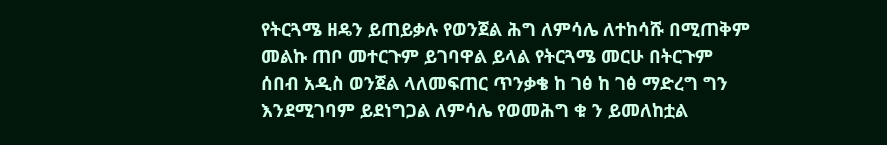የትርጓሜ ዘዴን ይጠይቃሉ የወንጀል ሕግ ለምሳሌ ለተከሳሹ በሚጠቅም መልኩ ጠቦ መተርጉም ይገባዋል ይላል የትርጓሜ መርሁ በትርጉም ሰበብ አዲስ ወንጀል ላለመፍጠር ጥንቃቄ ከ ገፅ ከ ገፅ ማድረግ ግን እንደሚገባም ይደነግጋል ለምሳሌ የወመሕግ ቁ ን ይመለከቷል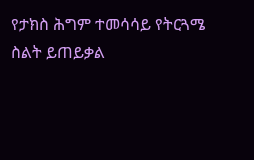የታክስ ሕግም ተመሳሳይ የትርጓሜ ስልት ይጠይቃል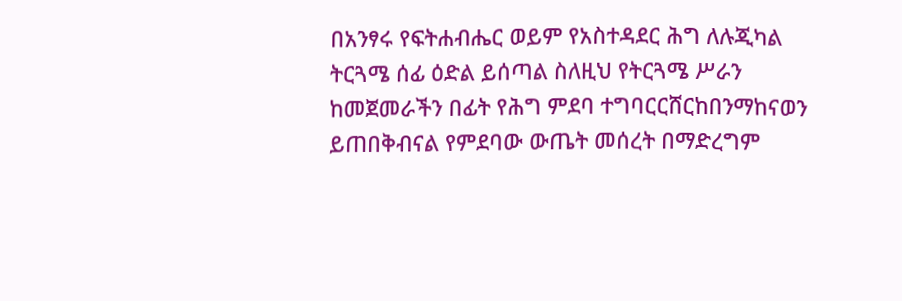በአንፃሩ የፍትሐብሔር ወይም የአስተዳደር ሕግ ለሉጂካል ትርጓሜ ሰፊ ዕድል ይሰጣል ስለዚህ የትርጓሜ ሥራን ከመጀመራችን በፊት የሕግ ምደባ ተግባርርሸርከበንማከናወን ይጠበቅብናል የምደባው ውጤት መሰረት በማድረግም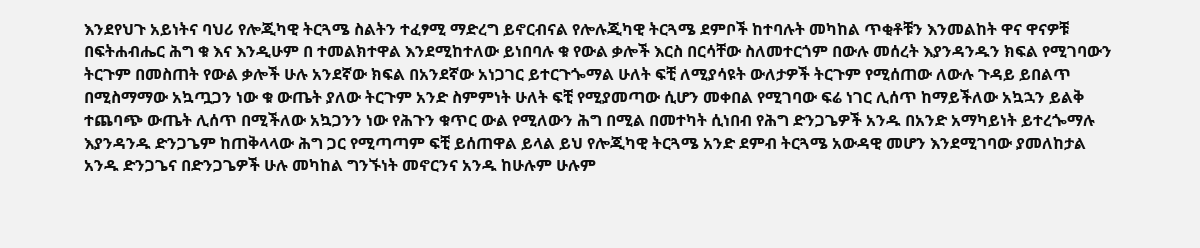እንደየህጉ አይነትና ባህሪ የሎጂካዊ ትርጓሜ ስልትን ተፈፃሚ ማድረግ ይኖርብናል የሎሉጂካዊ ትርጓሜ ደምቦች ከተባሉት መካከል ጥቂቶቹን እንመልከት ዋና ዋናዎቹ በፍትሐብሔር ሕግ ቁ እና እንዲሁም በ ተመልክተዋል እንደሚከተለው ይነበባሉ ቁ የውል ቃሎች እርስ በርሳቸው ስለመተርጎም በውሉ መሰረት እያንዳንዱን ክፍል የሚገባውን ትርጉም በመስጠት የውል ቃሎች ሁሉ አንደኛው ክፍል በአንደኛው አነጋገር ይተርጉጐማል ሁለት ፍቺ ለሚያሳዩት ውለታዎች ትርጉም የሚሰጠው ለውሉ ጉዳይ ይበልጥ በሚስማማው አኳጧጋን ነው ቁ ውጤት ያለው ትርጉም አንድ ስምምነት ሁለት ፍቺ የሚያመጣው ሲሆን መቀበል የሚገባው ፍሬ ነገር ሊሰጥ ከማይችለው አኳኋን ይልቅ ተጨባጭ ውጤት ሊሰጥ በሚችለው አኳጋንን ነው የሕጉን ቁጥር ውል የሚለውን ሕግ በሚል በመተካት ሲነበብ የሕግ ድንጋጌዎች አንዱ በአንድ አማካይነት ይተረጐማሉ እያንዳንዱ ድንጋጌም ከጠቅላላው ሕግ ጋር የሚጣጣም ፍቺ ይሰጠዋል ይላል ይህ የሎጂካዊ ትርጓሜ አንድ ደምብ ትርጓሜ አውዳዊ መሆን እንደሚገባው ያመለከታል አንዱ ድንጋጌና በድንጋጌዎች ሁሉ መካከል ግንኙነት መኖርንና አንዱ ከሁሉም ሁሉም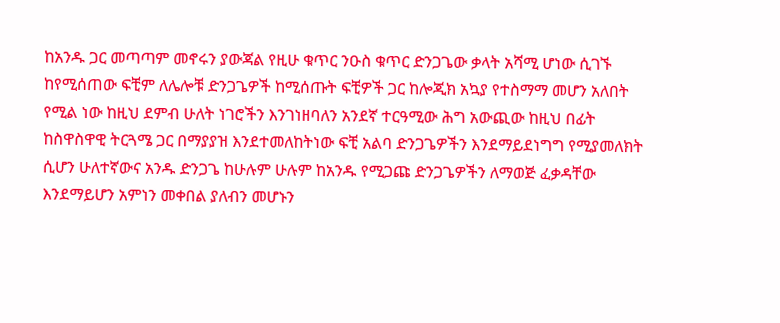ከአንዱ ጋር መጣጣም መኖሩን ያውጃል የዚሁ ቁጥር ንዑስ ቁጥር ድንጋጌው ቃላት አሻሚ ሆነው ሲገኙ ከየሚሰጠው ፍቺም ለሌሎቹ ድንጋጌዎች ከሚሰጡት ፍቺዎች ጋር ከሎጂክ አኳያ የተስማማ መሆን አለበት የሚል ነው ከዚህ ደምብ ሁለት ነገሮችን እንገነዘባለን አንደኛ ተርዓሚው ሕግ አውጪው ከዚህ በፊት ከስዋስዋዊ ትርጓሜ ጋር በማያያዝ እንደተመለከትነው ፍቺ አልባ ድንጋጌዎችን እንደማይደነግግ የሚያመለክት ሲሆን ሁለተኛውና አንዱ ድንጋጌ ከሁሉም ሁሉም ከአንዱ የሚጋጩ ድንጋጌዎችን ለማወጅ ፈቃዳቸው እንደማይሆን አምነን መቀበል ያለብን መሆኑን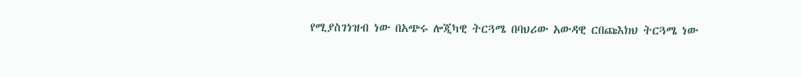የሚያስገነዝብ ነው በአጭሩ ሎጂካዊ ትርጓሜ በባህሪው አውዳዊ ርበጩእክህ ትርጓሜ ነው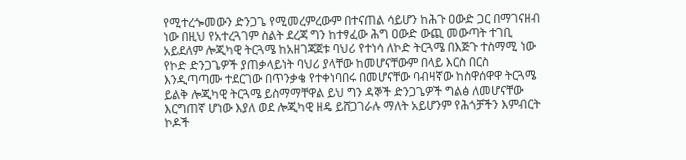የሚተረጐመውን ድንጋጌ የሚመረምረውም በተናጠል ሳይሆን ከሕጉ ዐውድ ጋር በማገናዘብ ነው በዚህ የአተረጓገም ስልት ደረጃ ግን ከተፃፈው ሕግ ዐውድ ውጪ መውጣት ተገቢ አይደለም ሎጂካዊ ትርጓሜ ከአዘገጃጀቱ ባህሪ የተነሳ ለኮድ ትርጓሜ በእጅጉ ተስማሚ ነው የኮድ ድንጋጌዎች ያጠቃላይነት ባህሪ ያላቸው ከመሆናቸውም በላይ እርስ በርስ እንዲጣጣሙ ተደርገው በጥንቃቄ የተቀነባበሩ በመሆናቸው ባብዛኛው ከስዋሰዋዋ ትርጓሜ ይልቅ ሎጂካዊ ትርጓሜ ይስማማቸዋል ይህ ግን ዳኞች ድንጋጌዎች ግልፅ ለመሆናቸው እርግጠኛ ሆነው እያለ ወደ ሎጂካዊ ዘዴ ይሸጋገራሉ ማለት አይሆንም የሕጎቻችን እምብርት ኮዶች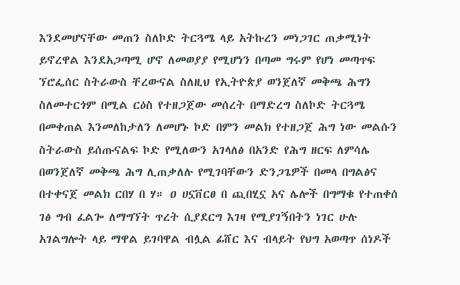እንደመሆናቸው መጠን ስለኮድ ትርጓሜ ላይ አትኩረን መነጋገር ጠቃሚነት ይኖረዋል እንደአጋጣሚ ሆኖ ለመወያያ የሚሆነን በጣመ ግሩም የሆነ መጣጥፍ ኘሮፌሰር ስትራውስ ቸረውናል ስለዚህ የኢትዮጵያ ወንጀለኛ መቅጫ ሕግን ስለመተርጎም በሚል ርዕስ የተዘጋጀው መሰረት በማድረግ ስለኮድ ትርጓሜ በመቀጠል እንመለከታለን ለመሆኑ ኮድ በምን መልክ የተዘጋጀ ሕግ ነው መልሱን ስትራውስ ይሰጡናልፍ ኮድ የሚለውን አገላለፅ በአንድ የሕግ ዘርፍ ለምሳሌ በወንጀለኛ መቅጫ ሕግ ሊጠቃለሉ የሚገባቸውን ድንጋጌዎች በመላ በግልፅና በተቀናጀ መልክ ርበሃ በ ሃ። ዐ ሀኗቨርፀ በ ጪበሂኗ አና ሌሎች በግማቁ የተጠቀሰ ገፅ ግብ ፈልጐ ለማግኘት ጥረት ሲያደርግ እገዛ የሚያገኝበትን ነገር ሁሉ አገልግሎት ላይ ማዋል ይገባዋል ብሏል ፊሸር እና ብላይት የህግ አወጣጥ ሰነዶች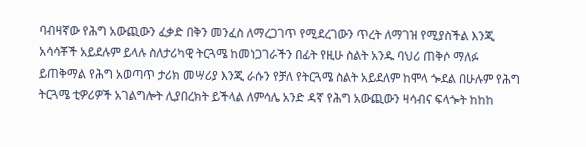ባብዛኛው የሕግ አውጪውን ፈቃድ በቅን መንፈስ ለማረጋገጥ የሚደረገውን ጥረት ለማገዝ የሚያስችል እንጂ አሳሳቾች አይደሉም ይላሉ ስለታሪካዊ ትርጓሜ ከመነጋገራችን በፊት የዚሁ ስልት አንዱ ባህሪ ጠቅሶ ማለፉ ይጠቅማል የሕግ አወጣጥ ታሪክ መሣሪያ እንጂ ራሱን የቻለ የትርጓሜ ስልት አይደለም ከሞላ ጐደል በሁሉም የሕግ ትርጓሜ ቲዎሪዎች አገልግሎት ሊያበረክት ይችላል ለምሳሌ አንድ ዳኛ የሕግ አውጪውን ዛሳብና ፍላጐት ከከከ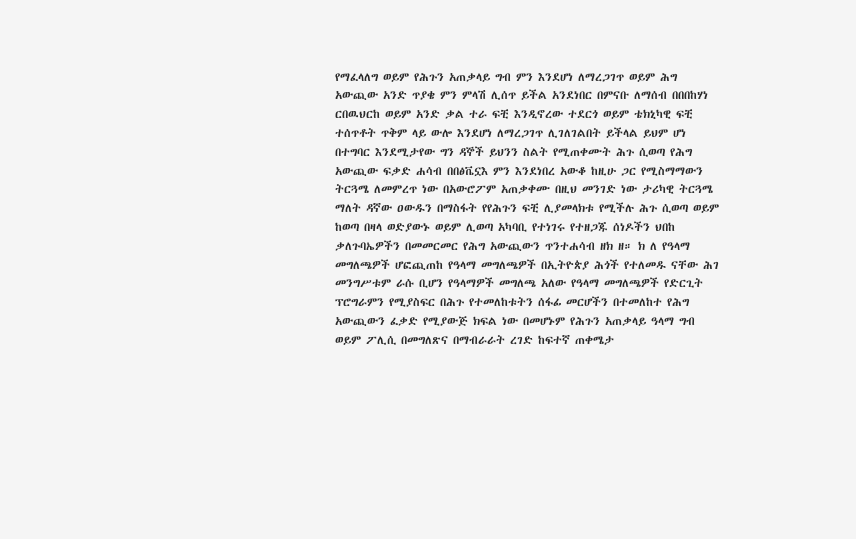የማፈላለግ ወይም የሕጉን አጠቃላይ ግብ ምን እንደሆነ ለማረጋገጥ ወይም ሕግ አውጪው አንድ ጥያቄ ምን ምላሽ ሊሰጥ ይችል አንደነበር በምናቡ ለማሰብ በበበከሃነ ርበዉህርከ ወይም አንድ ቃል ተራ ፍቺ እንዲኖረው ተደርጎ ወይም ቴክኒካዊ ፍቺ ተሰጥቶት ጥቅም ላይ ውሎ እንደሆነ ለማረጋገጥ ሊገለገልበት ይችላል ይህም ሆነ በተግባር እንደሚታየው ግን ዳኞች ይህንን ስልት የሚጠቀሙት ሕጉ ሲወጣ የሕግ አውጪው ፍቃድ ሐሳብ በበፅቬኗእ ምን እንደነበረ አውቆ ከዚሁ ጋር የሚስማማውን ትርጓሜ ለመምረጥ ነው በአውሮፖም አጠቃቀሙ በዚህ መንገድ ነው ታሪካዊ ትርጓሜ ማለት ዳኛው ዐውዱን በማስፋት የየሕጉን ፍቺ ሊያመላክቱ የሚችሉ ሕጉ ሲወጣ ወይም ከወጣ በዛላ ወድያውኑ ወይም ሊወጣ አካባቢ የተነገሩ የተዘጋጁ ሰነዶችን ህበከ ቃለጉባኤዎችን በመመርመር የሕግ አውጪውን ጥንተሐሳብ ዘክ ዘ። ክ ለ የዓላማ መግለጫዎች ሆፎጪጠከ የዓላማ መግለጫዎች በኢትዮጵያ ሕጎች የተለመዱ ናቸው ሕገ መንግሥቱም ራሱ ቢሆን የዓላማዎች መግለጫ አለው የዓላማ መግለጫዎች የድርጊት ፕሮግራምን የሚያስፍር በሕጉ የተመለከቱትን ሰፋፊ መርሆችን በተመለከተ የሕግ አውጪውን ፈቃድ የሚያውጅ ክፍል ነው በመሆኑም የሕጉን አጠቃላይ ዓላማ ግብ ወይም ፖሊሲ በመግለጽና በማብራራት ረገድ ከፍተኛ ጠቀሜታ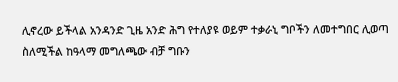ሊኖረው ይችላል አንዳንድ ጊዜ አንድ ሕግ የተለያዩ ወይም ተቃራኒ ግቦችን ለመተግበር ሊወጣ ስለሚችል ከዓላማ መግለጫው ብቻ ግቡን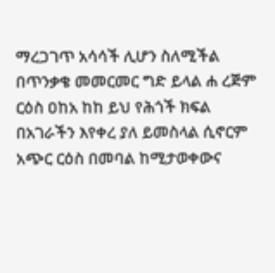ማረጋገጥ አሳሳች ሊሆን ስለሚችል በጥንቃቄ መመርመር ግድ ይላል ሐ ረጅም ርዕስ ዐከአ ከከ ይህ የሕጎች ክፍል በአገራችን እየቀረ ያለ ይመስላል ሲኖርም አጭር ርዕስ በመባል ከሚታወቀውና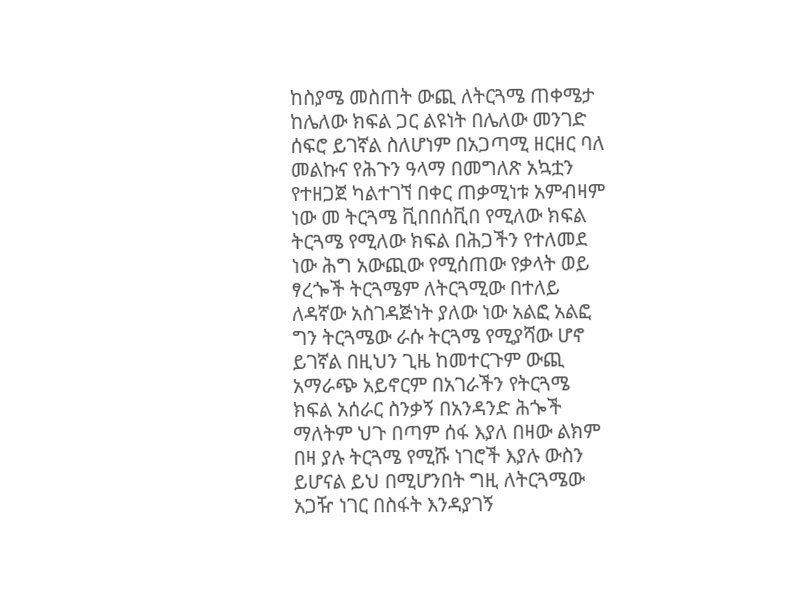ከስያሜ መስጠት ውጪ ለትርጓሜ ጠቀሜታ ከሌለው ክፍል ጋር ልዩነት በሌለው መንገድ ሰፍሮ ይገኛል ስለሆነም በአጋጣሚ ዘርዘር ባለ መልኩና የሕጉን ዓላማ በመግለጽ አኳቷን የተዘጋጀ ካልተገኘ በቀር ጠቃሚነቱ አምብዛም ነው መ ትርጓሜ ቪበበሰቪበ የሚለው ክፍል ትርጓሜ የሚለው ክፍል በሕጋችን የተለመደ ነው ሕግ አውጪው የሚሰጠው የቃላት ወይ ፃረጐች ትርጓሜም ለትርጓሚው በተለይ ለዳኛው አስገዳጅነት ያለው ነው አልፎ አልፎ ግን ትርጓሜው ራሱ ትርጓሜ የሚያሻው ሆኖ ይገኛል በዚህን ጊዜ ከመተርጉም ውጪ አማራጭ አይኖርም በአገራችን የትርጓሜ ክፍል አሰራር ስንቃኝ በአንዳንድ ሕጐች ማለትም ህጉ በጣም ሰፋ እያለ በዛው ልክም በዛ ያሉ ትርጓሜ የሚሹ ነገሮች እያሉ ውስን ይሆናል ይህ በሚሆንበት ግዚ ለትርጓሜው አጋዥ ነገር በስፋት እንዳያገኝ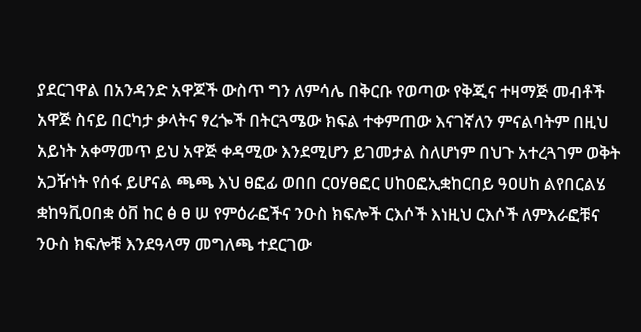ያደርገዋል በአንዳንድ አዋጆች ውስጥ ግን ለምሳሌ በቅርቡ የወጣው የቅጂና ተዛማጅ መብቶች አዋጅ ስናይ በርካታ ቃላትና ፃረጐች በትርጓሜው ክፍል ተቀምጠው እናገኛለን ምናልባትም በዚህ አይነት አቀማመጥ ይህ አዋጅ ቀዳሚው እንደሚሆን ይገመታል ስለሆነም በህጉ አተረጓገም ወቅት አጋዥነት የሰፋ ይሆናል ጫጫ እህ ፀፎፊ ወበበ ርዐሃፀፎር ሀከዐፎኢቋከርበይ ዓዐሀከ ልየበርልሄ ቋከዓቪዐበቋ ዕቨ ከር ፅ ፀ ሠ የምዕራፎችና ንዑስ ክፍሎች ርእሶች እነዚህ ርእሶች ለምእራፎቹና ንዑስ ክፍሎቹ እንደዓላማ መግለጫ ተደርገው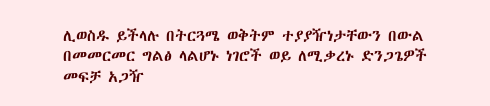ሊወስዱ ይችላሉ በትርጓሜ ወቅትም ተያያዥነታቸውን በውል በመመርመር ግልፅ ላልሆኑ ነገሮች ወይ ለሚቃረኑ ድንጋጌዎች መፍቻ አጋዥ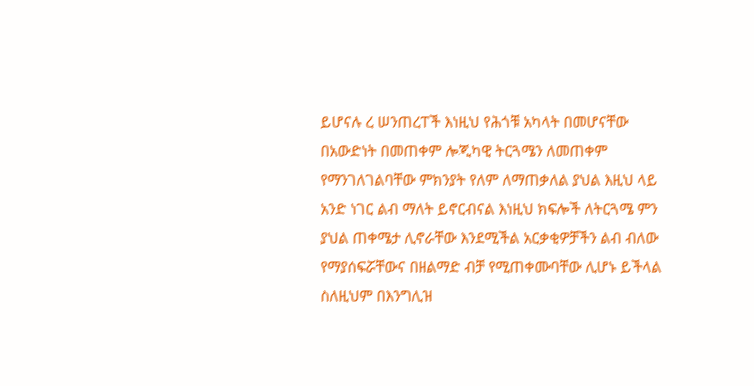ይሆናሉ ረ ሠንጠረፐች እነዚህ የሕጎቹ አካላት በመሆናቸው በአውድነት በመጠቀም ሎጂካዊ ትርጓሜን ለመጠቀም የማንገለገልባቸው ምክንያት የለም ለማጠቃለል ያህል እዚህ ላይ አንድ ነገር ልብ ማለት ይኖርብናል እነዚህ ክፍሎች ለትርጓሜ ምን ያህል ጠቀሜታ ሊኖራቸው እንደሚችል አርቃቂዎቻችን ልብ ብለው የማያሰፍሯቸውና በዘልማድ ብቻ የሚጠቀሙባቸው ሊሆኑ ይችላል ስለዚህም በእንግሊዝ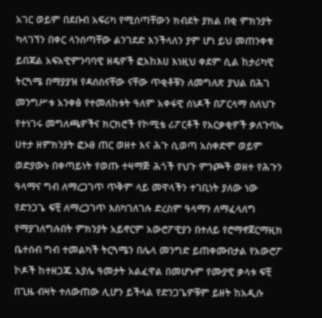አገር ወይም በደቡብ አፍሪካ የሚሰጣቸውን ክብደት ያክል በቂ ምክንያት ካላገኘን በቀር ላንሰጣቸው ልንገደድ እንችላለን ያም ሆነ ይህ መጠንቀቁ ይበጃል አፍአዊምንባባዊ ዘዴዎች ፎአከእሀ እነዚህ ቀደም ሲል ከታሪካዊ ትርጓሜ በማያያዝ የዳሰስናቸው ናቸው ጥቂቶቹን ለመግለጽ ያህል በሕገ መንግሥቱ አንቀፅ የተመለከቱት ዓለም አቀፋዊ ሰነዶች በፖርላማ ስለህጉ የተነገሩ መግለጫዎችና ክርክሮች የኮሚቴ ሪፖርቶች የአርቃቂዎች ቃለጉባኤ ሀተታ ዘምክንያት ፎኦፀ ጠር ወዘተ እና ሕጉ ሲወጣ አስቀድሞ ወይም ወድያውኑ በቀጣይነት የወጡ ተዛማጅ ሕጎች የህጉ ምንጮች ወዘተ የሕጉን ዓላማና ግብ ለማረጋገጥ ጥቅም ላይ መዋላችን ተገቢነት ያለው ነው የድንጋጌ ፍቺ ለማረጋገጥ እስካገለገሉ ድረስም ዓላማን ለማፈላለግ የማያገለግሉበት ምክንያት አይኖርም አውሮፖዊያን በተለይ የሮማኖጀርማዚክ ቤተሰብ ግብ ተመልካች ትርጓሜን በሌላ መንግድ ይጠቀሙበታል የአውሮፖ ኮዶች ከተዘጋጁ አያሌ ዓመታት አልፈዋል በመሆኑም የሙያዊ ቃላቱ ፍቺ በጊዜ ብዛት ተለውጠው ሊሆን ይችላል የድንጋጌዎቹም ይዘት ከአዲሱ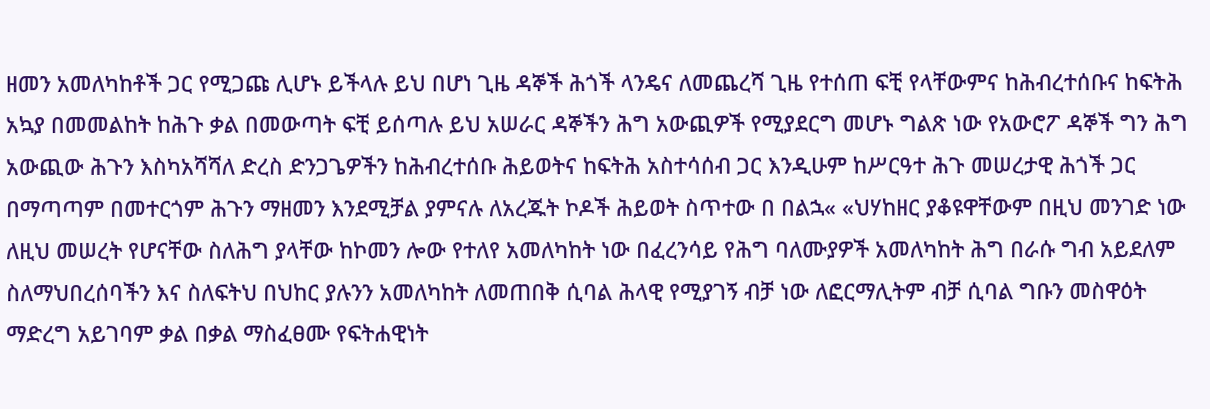ዘመን አመለካከቶች ጋር የሚጋጩ ሊሆኑ ይችላሉ ይህ በሆነ ጊዜ ዳኞች ሕጎች ላንዴና ለመጨረሻ ጊዜ የተሰጠ ፍቺ የላቸውምና ከሕብረተሰቡና ከፍትሕ አኳያ በመመልከት ከሕጉ ቃል በመውጣት ፍቺ ይሰጣሉ ይህ አሠራር ዳኞችን ሕግ አውጪዎች የሚያደርግ መሆኑ ግልጽ ነው የአውሮፖ ዳኞች ግን ሕግ አውጪው ሕጉን እስካአሻሻለ ድረስ ድንጋጌዎችን ከሕብረተሰቡ ሕይወትና ከፍትሕ አስተሳሰብ ጋር እንዲሁም ከሥርዓተ ሕጉ መሠረታዊ ሕጎች ጋር በማጣጣም በመተርጎም ሕጉን ማዘመን እንደሚቻል ያምናሉ ለአረጁት ኮዶች ሕይወት ስጥተው በ በልኋ« «ህሃከዘር ያቆዩዋቸውም በዚህ መንገድ ነው ለዚህ መሠረት የሆናቸው ስለሕግ ያላቸው ከኮመን ሎው የተለየ አመለካከት ነው በፈረንሳይ የሕግ ባለሙያዎች አመለካከት ሕግ በራሱ ግብ አይደለም ስለማህበረሰባችን እና ስለፍትህ በህከር ያሉንን አመለካከት ለመጠበቅ ሲባል ሕላዊ የሚያገኝ ብቻ ነው ለፎርማሊትም ብቻ ሲባል ግቡን መስዋዕት ማድረግ አይገባም ቃል በቃል ማስፈፀሙ የፍትሐዊነት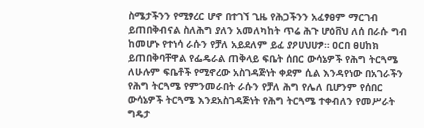ስሜታችንን የሚፃረር ሆኖ በተገኘ ጊዜ የሕጋችንን አፈፃፀም ማርገብ ይጠበቅብናል ስለሕግ ያለን አመለካከት ጥሬ ሕጉ ሆዕቨህ ለሰ በራሱ ግብ ከመሆኑ የተነሳ ራሱን የቻለ አይደለም ይፈ ያዖሀህሀፇ። ዐርበ ፀሀከክ ይጠበቅባቸዋል የፌዴራል ጠቅላይ ፍቤት ሰበር ውሳኔዎች የሕግ ትርጓሜ ለሁሉም ፍቤቶች የሚኖረው አስገዳጅነት ቀደም ሲል እንዳየነው በአገራችን የሕግ ትርጓሜ የምንመራበት ራሱን የቻለ ሕግ የሌለ ቢሆንም የሰበር ውሳኔዎች ትርጓሜ እንደአስገዳጅነት የሕግ ትርጓሜ ተቀብለን የመሥራት ግዴታ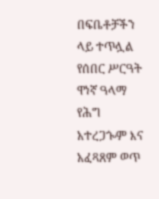በፍቤቶቻችን ላይ ተጥሏል የሰበር ሥርዓት ዋነኛ ዓላማ የሕግ አተረጋጐም እና አፈጻጸም ወጥ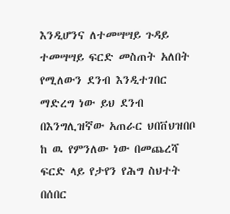እንዲሆንና ለተመሣሣይ ጉዳይ ተመሣሣይ ፍርድ መስጠት አለበት የሚለውን ደንብ እንዲተገበር ማድረግ ነው ይህ ደንብ በእንግሊዝኛው አጠራር ህበቨህዝበቦ ከ ዉ የምንለው ነው በመጨረሻ ፍርድ ላይ የታየን የሕግ ስህተት በሰበር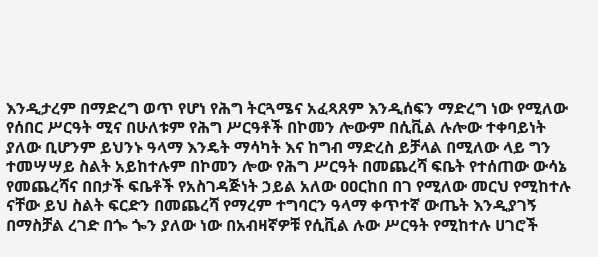እንዲታረም በማድረግ ወጥ የሆነ የሕግ ትርጓሜና አፈጻጸም እንዲሰፍን ማድረግ ነው የሚለው የሰበር ሥርዓት ሚና በሁለቱም የሕግ ሥርዓቶች በኮመን ሎውም በሲቪል ሉሎው ተቀባይነት ያለው ቢሆንም ይህንኑ ዓላማ እንዴት ማሳካት እና ከግብ ማድረስ ይቻላል በሚለው ላይ ግን ተመሣሣይ ስልት አይከተሉም በኮመን ሎው የሕግ ሥርዓት በመጨረሻ ፍቤት የተሰጠው ውሳኔ የመጨረሻና በበታች ፍቤቶች የአስገዳጅነት ኃይል አለው ዐዐርከበ በገ የሚለው መርህ የሚከተሉ ናቸው ይህ ስልት ፍርድን በመጨረሻ የማረም ተግባርን ዓላማ ቀጥተኛ ውጤት እንዲያገኝ በማስቻል ረገድ በጐ ጐን ያለው ነው በአብዛኛዎቹ የሲቪል ሉው ሥርዓት የሚከተሉ ሀገሮች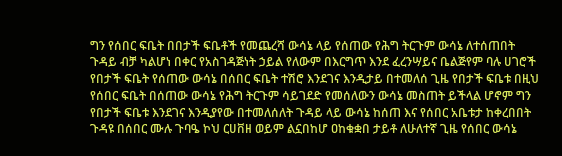ግን የሰበር ፍቤት በበታች ፍቤቶች የመጨረሻ ውሳኔ ላይ የሰጠው የሕግ ትርጉም ውሳኔ ለተሰጠበት ጉዳይ ብቻ ካልሆነ በቀር የአስገዳጅነት ኃይል የለውም በእርግጥ እንደ ፈረንሣይና ቤልጅየም ባሉ ሀገሮች የበታች ፍቤት የሰጠው ውሳኔ በሰበር ፍቤት ተሽሮ እንደገና እንዲታይ በተመለሰ ጊዜ የበታች ፍቤቱ በዚህ የሰበር ፍቤት በሰጠው ውሳኔ የሕግ ትርጉም ሳይገደድ የመሰለውን ውሳኔ መስጠት ይችላል ሆኖም ግን የበታች ፍቤቱ እንደገና እንዲያየው በተመለሰለት ጉዳይ ላይ ውሳኔ ከሰጠ እና የሰበር አቤቱታ ከቀረበበት ጉዳዩ በሰበር ሙሉ ጉባዔ ኮህ ርሀቨዘ ወይም ልኗበከሆ ዐከቁቋበ ታይቶ ለሁለተኛ ጊዜ የሰበር ውሳኔ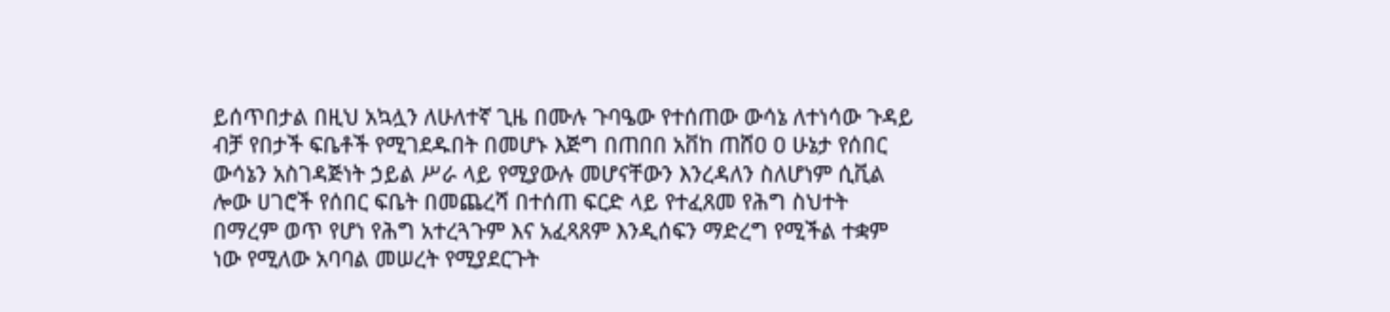ይሰጥበታል በዚህ አኳሏን ለሁለተኛ ጊዜ በሙሉ ጉባዔው የተሰጠው ውሳኔ ለተነሳው ጉዳይ ብቻ የበታች ፍቤቶች የሚገደዱበት በመሆኑ እጅግ በጠበበ አቨከ ጠሸዐ ዐ ሁኔታ የሰበር ውሳኔን አስገዳጅነት ኃይል ሥራ ላይ የሚያውሉ መሆናቸውን እንረዳለን ስለሆነም ሲቪል ሎው ሀገሮች የሰበር ፍቤት በመጨረሻ በተሰጠ ፍርድ ላይ የተፈጸመ የሕግ ስህተት በማረም ወጥ የሆነ የሕግ አተረጓጉም እና አፈጻጸም እንዲሰፍን ማድረግ የሚችል ተቋም ነው የሚለው አባባል መሠረት የሚያደርጉት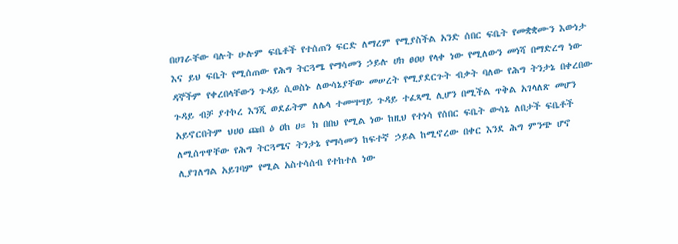በሀገራቸው ባሉት ሁሉም ፍቤቶች የተሰጠን ፍርድ ለማረም የሚያስችል አንድ ሰበር ፍቤት የመቋቋሙን እውነታ እና ይህ ፍቤት የሚሰጠው የሕግ ትርጓሜ የማሳመን ኃይሉ ሀክ ፀዐሀ የላቀ ነው የሚለውን መነሻ በማድረግ ነው ዳኞችም የቀረበላቸውን ጉዳይ ሲወስኑ ለውሳኔያቸው መሠረት የሚያደርጉት ብቃት ባለው የሕግ ትንታኔ በቀረበው ጉዳይ ብቻ ያተኮረ እንጂ ወደፊትም ለሌላ ተመሣሣይ ጉዳይ ተፈጻሚ ሊሆን በሚችል ጥቅል አገላለጽ መሆን አይኖርበትም ህሀዐ ጩበ ዕ ዐከ ሀ። ክ በበህ የሚል ነው ከዚህ የተነሳ የሰበር ፍቤት ውሳኔ ለበታች ፍቤቶች ለሚሰጥዋቸው የሕግ ትርጓሜና ትንታኔ የማሳመን ከፍተኛ ኃይል ከሚኖረው በቀር እንደ ሕግ ምንጭ ሆኖ ሊያገለግል አይገባም የሚል አስተሳሰብ የተከተለ ነው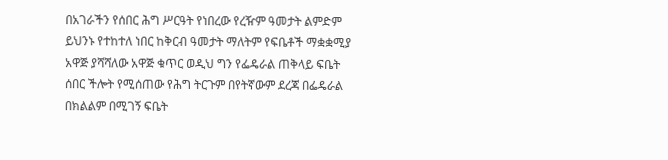በአገራችን የሰበር ሕግ ሥርዓት የነበረው የረዥም ዓመታት ልምድም ይህንኑ የተከተለ ነበር ከቅርብ ዓመታት ማለትም የፍቤቶች ማቋቋሚያ አዋጅ ያሻሻለው አዋጅ ቁጥር ወዲህ ግን የፌዴራል ጠቅላይ ፍቤት ሰበር ችሎት የሚሰጠው የሕግ ትርጉም በየትኛውም ደረጃ በፌዴራል በክልልም በሚገኝ ፍቤት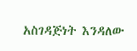አስገዳጅነት እንዳለው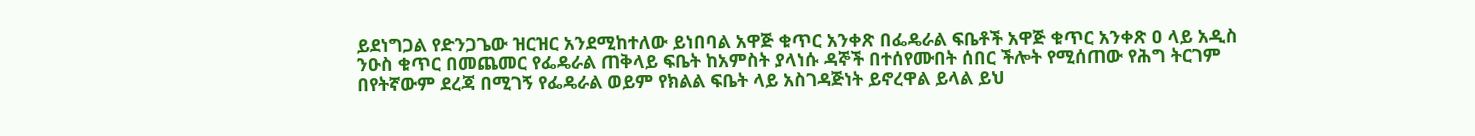ይደነግጋል የድንጋጌው ዝርዝር አንደሚከተለው ይነበባል አዋጅ ቁጥር አንቀጽ በፌዴራል ፍቤቶች አዋጅ ቁጥር አንቀጽ ዐ ላይ አዲስ ንዑስ ቁጥር በመጨመር የፌዴራል ጠቅላይ ፍቤት ከአምስት ያላነሱ ዳኞች በተሰየሙበት ሰበር ችሎት የሚሰጠው የሕግ ትርገም በየትኛውም ደረጃ በሚገኝ የፌዴራል ወይም የክልል ፍቤት ላይ አስገዳጅነት ይኖረዋል ይላል ይህ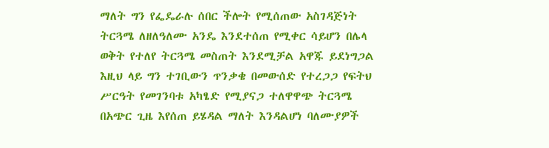ማለት ግን የፌዴራሉ ሰበር ችሎት የሚሰጠው አስገዳጅነት ትርጓሜ ለዘለዓለሙ አንዴ እንደተሰጠ የሚቀር ሳይሆን በሌላ ወቅት የተለየ ትርጓሜ መስጠት እንደሚቻል አዋጁ ይደነግጋል እዚህ ላይ ግን ተገቢውን ጥንቃቄ በመውሰድ የተረጋጋ የፍትህ ሥርዓት የመገንባቱ አካፄድ የሚያናጋ ተለዋዋጭ ትርጓሜ በአጭር ጊዜ እየሰጠ ይሄዳል ማለት እንዳልሆነ ባለሙያዎች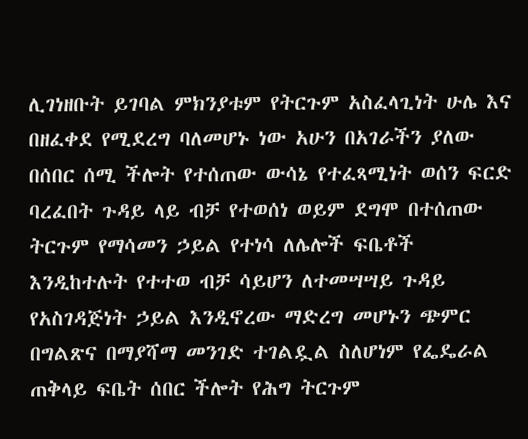ሊገነዘቡት ይገባል ምክንያቱም የትርጉም አስፈላጊነት ሁሌ እና በዘፈቀደ የሚደረግ ባለመሆኑ ነው አሁን በአገራችን ያለው በሰበር ሰሚ ችሎት የተሰጠው ውሳኔ የተፈጻሚነት ወሰን ፍርድ ባረፈበት ጉዳይ ላይ ብቻ የተወሰነ ወይም ደግሞ በተሰጠው ትርጉም የማሳመን ኃይል የተነሳ ለሌሎች ፍቤቶች እንዲከተሉት የተተወ ብቻ ሳይሆን ለተመሣሣይ ጉዳይ የአስገዳጅነት ኃይል እንዲኖረው ማድረግ መሆኑን ጭምር በግልጽና በማያሻማ መንገድ ተገልዷል ስለሆነም የፌዴራል ጠቅላይ ፍቤት ሰበር ችሎት የሕግ ትርጉም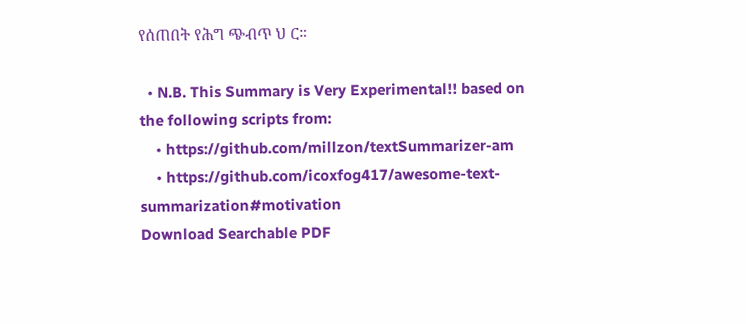የሰጠበት የሕግ ጭብጥ ህ ር።

  • N.B. This Summary is Very Experimental!! based on the following scripts from:
    • https://github.com/millzon/textSummarizer-am
    • https://github.com/icoxfog417/awesome-text-summarization#motivation
Download Searchable PDF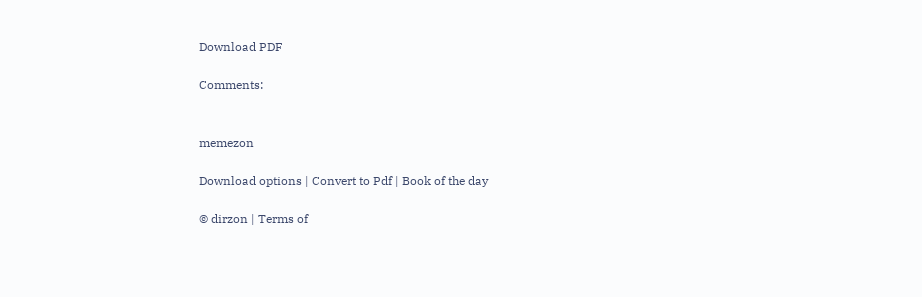Download PDF

Comments:


memezon

Download options | Convert to Pdf | Book of the day

© dirzon | Terms of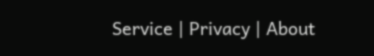Service | Privacy | About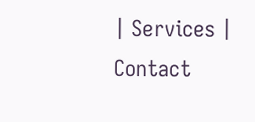| Services | Contact